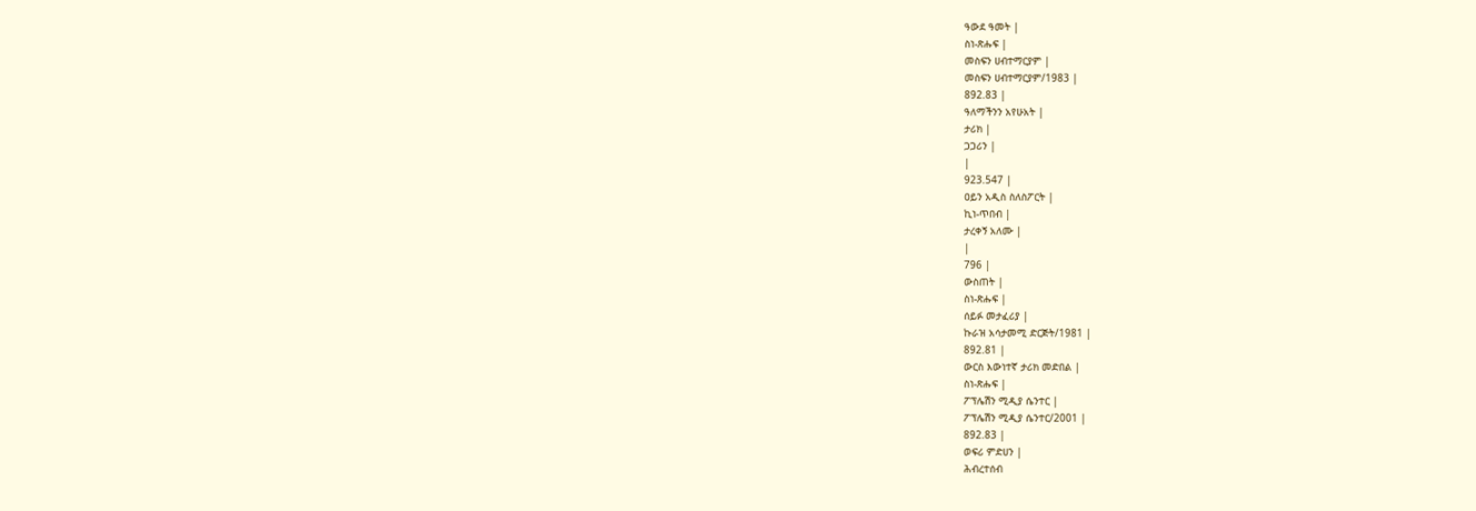ዓውደ ዓመት |
ስነ-ጽሑፍ |
መስፍን ሀብተማርያም |
መስፍን ሀብተማርያም/1983 |
892.83 |
ዓለማችንን አየሁአት |
ታሪክ |
ጋጋሪን |
|
923.547 |
ዐይን አዲስ ስለስፖርት |
ኪነ-ጥበብ |
ታረቀኝ አለሙ |
|
796 |
ውስጠት |
ስነ-ጽሑፍ |
ሰይፉ መታፈሪያ |
ኩራዝ አሳታመሚ ድርጅት/1981 |
892.81 |
ውርስ እውነተኛ ታሪክ መድበል |
ስነ-ጽሑፍ |
ፖፕሌሽን ሚዲያ ሴንተር |
ፖፕሌሽን ሚዲያ ሴንተር/2001 |
892.83 |
ወፍሪ ምድሀን |
ሕብረተሰብ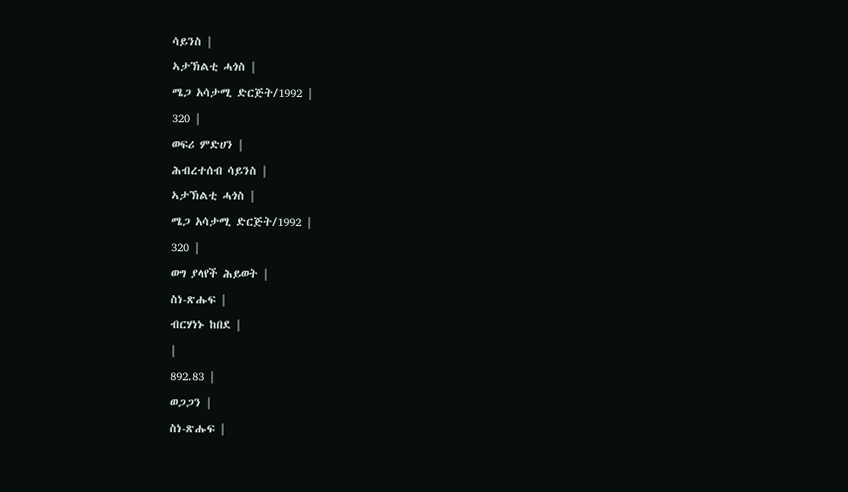ሳይንስ |
ኣታኽልቲ ሓጎስ |
ሜጋ አሳታሚ ድርጅት/1992 |
320 |
ወፍሪ ምድሀን |
ሕብረተሰብ ሳይንስ |
ኣታኽልቲ ሓጎስ |
ሜጋ አሳታሚ ድርጅት/1992 |
320 |
ወግ ያላየች ሕይወት |
ስነ-ጽሑፍ |
ብርሃነኑ ከበደ |
|
892.83 |
ወጋጋን |
ስነ-ጽሑፍ |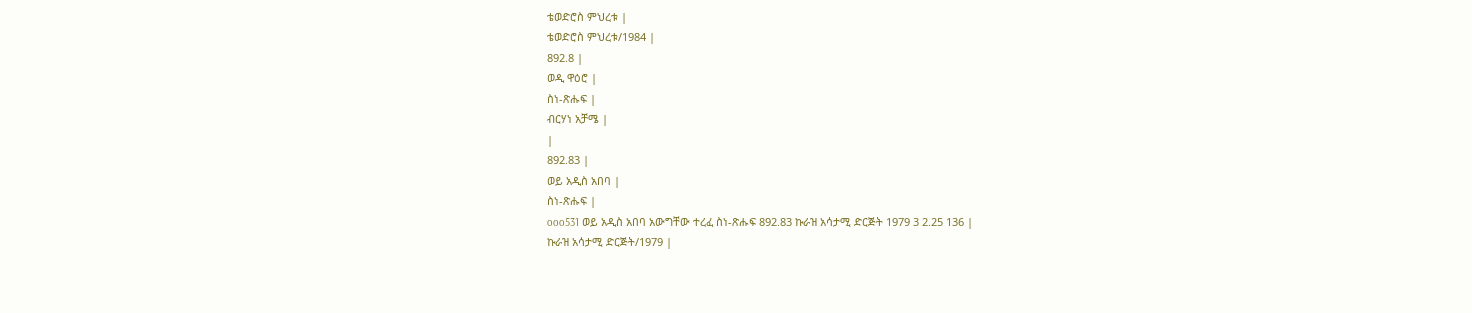ቴወድሮስ ምህረቱ |
ቴወድሮስ ምህረቱ/1984 |
892.8 |
ወዲ ዋዕሮ |
ስነ-ጽሑፍ |
ብርሃነ አቻሜ |
|
892.83 |
ወይ አዲስ አበባ |
ስነ-ጽሑፍ |
ooo531 ወይ አዲስ አበባ አውግቸው ተረፈ ስነ-ጽሑፍ 892.83 ኩራዝ አሳታሚ ድርጅት 1979 3 2.25 136 |
ኩራዝ አሳታሚ ድርጅት/1979 |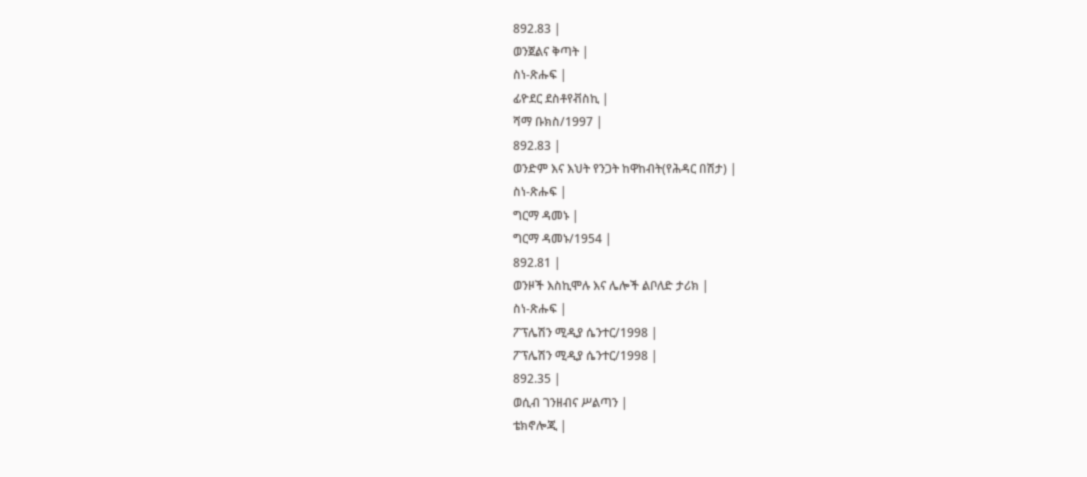892.83 |
ወንጀልና ቅጣት |
ስነ-ጽሑፍ |
ፊዮደር ደስቶየቭስኪ |
ሻማ ቡክስ/1997 |
892.83 |
ወንድም እና እህት የንጋት ከዋከብት(የሕዳር በሽታ) |
ስነ-ጽሑፍ |
ግርማ ዳመኑ |
ግርማ ዳመኑ/1954 |
892.81 |
ወንዞች እስኪሞሉ እና ሌሎች ልቦለድ ታሪክ |
ስነ-ጽሑፍ |
ፖፕሌሽን ሚዲያ ሴንተር/1998 |
ፖፕሌሽን ሚዲያ ሴንተር/1998 |
892.35 |
ወሲብ ገንዘብና ሥልጣን |
ቴክኖሎጂ |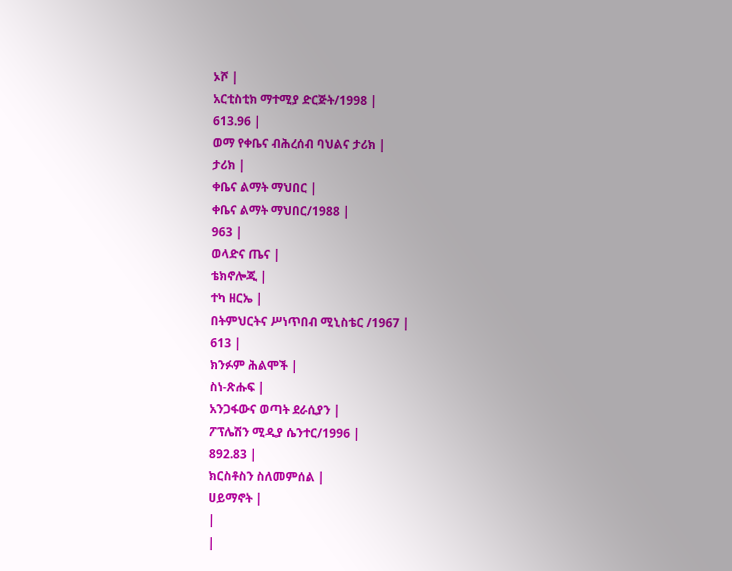ኦሾ |
አርቲስቲክ ማተሚያ ድርጅት/1998 |
613.96 |
ወማ የቀቤና ብሕረሰብ ባህልና ታሪክ |
ታሪክ |
ቀቤና ልማት ማህበር |
ቀቤና ልማት ማህበር/1988 |
963 |
ወላድና ጤና |
ቴክኖሎጂ |
ተካ ዘርኤ |
በትምህርትና ሥነጥበብ ሚኒስቴር /1967 |
613 |
ክንፉም ሕልሞች |
ስነ-ጽሑፍ |
አንጋፋውና ወጣት ደራሲያን |
ፖፕሌሽን ሚዲያ ሴንተር/1996 |
892.83 |
ክርስቶስን ስለመምሰል |
ሀይማኖት |
|
|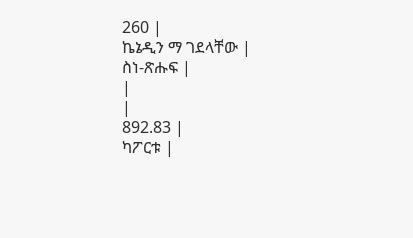260 |
ኬኔዲን ማ ገደላቸው |
ስነ-ጽሑፍ |
|
|
892.83 |
ካፖርቱ |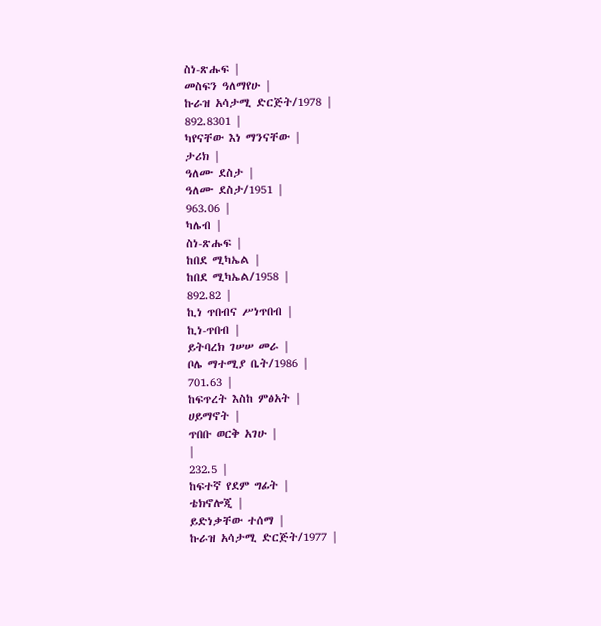ስነ-ጽሑፍ |
መስፍን ዓለማየሁ |
ኩራዝ አሳታሚ ድርጅት/1978 |
892.8301 |
ካየናቸው እነ ማንናቸው |
ታሪክ |
ዓለሙ ደስታ |
ዓለሙ ደስታ/1951 |
963.06 |
ካሌብ |
ስነ-ጽሑፍ |
ከበደ ሚካኤል |
ከበደ ሚካኤል/1958 |
892.82 |
ኪነ ጥበብና ሥነጥበብ |
ኪነ-ጥበብ |
ይትባረክ ገሠሠ መራ |
ቦሌ ማተሚያ ቤት/1986 |
701.63 |
ከፍጥረት እስከ ምፅአት |
ሀይማኖት |
ጥበቡ ወርቅ አገሁ |
|
232.5 |
ከፍተኛ የደም ግፊት |
ቴክኖሎጂ |
ይድነቃቸው ተሰማ |
ኩራዝ አሳታሚ ድርጅት/1977 |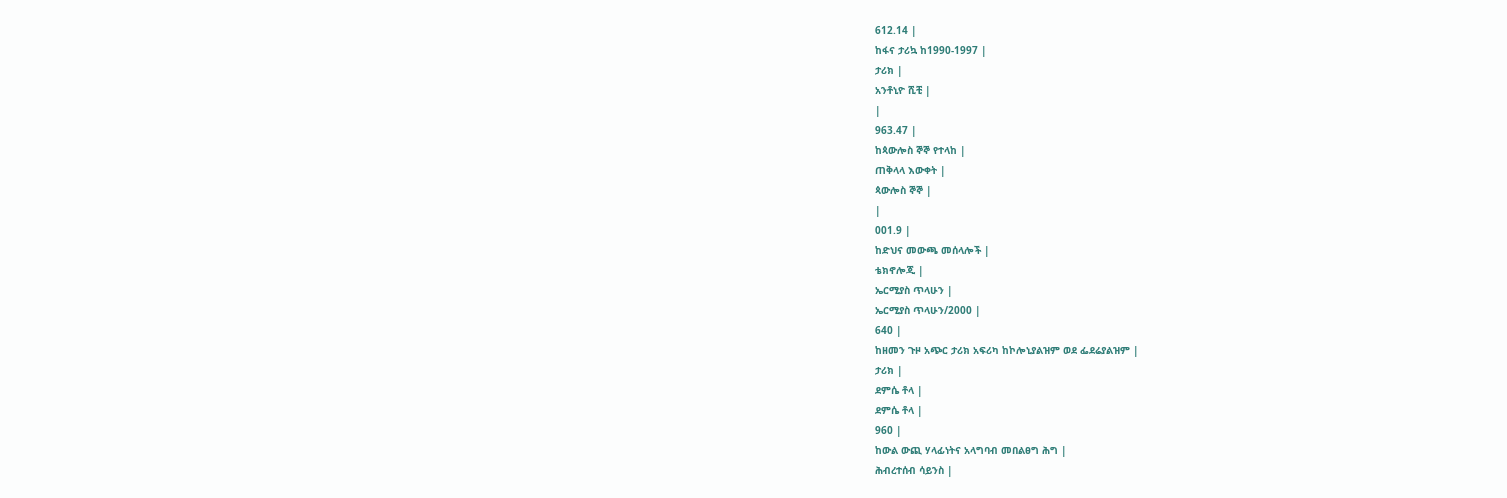612.14 |
ከፋና ታሪኳ ከ1990-1997 |
ታሪክ |
አንቶኒዮ ሺቺ |
|
963.47 |
ከጳውሎስ ኞኞ የተላከ |
ጠቅላላ እውቀት |
ጳውሎስ ኞኞ |
|
001.9 |
ከድህና መውጫ መሰላሎች |
ቴክኖሎጂ |
ኤርሚያስ ጥላሁን |
ኤርሚያስ ጥላሁን/2000 |
640 |
ከዘመን ጉዞ አጭር ታሪክ አፍሪካ ከኮሎኒያልዝም ወደ ፌደሬያልዝም |
ታሪክ |
ደምሴ ቶላ |
ደምሴ ቶላ |
960 |
ከውል ውጪ ሃላፊነትና አላግባብ መበልፀግ ሕግ |
ሕብረተሰብ ሳይንስ |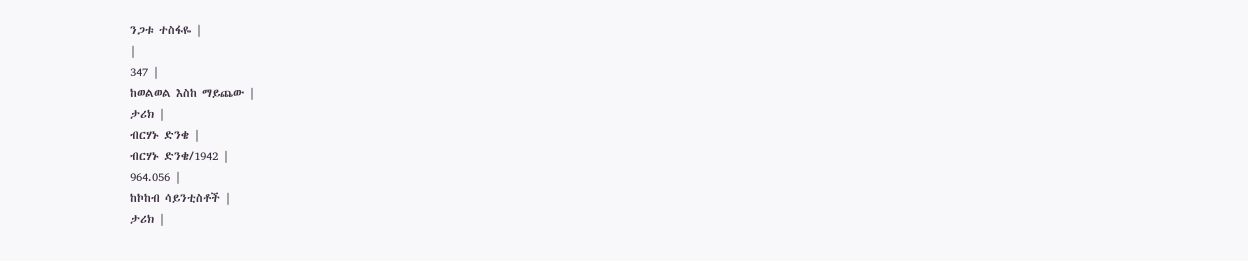ንጋቱ ተስፋዬ |
|
347 |
ከወልወል እስከ ማይጨው |
ታሪክ |
ብርሃኑ ድንቄ |
ብርሃኑ ድንቄ/1942 |
964.056 |
ከኮከብ ሳይንቲስቶች |
ታሪክ |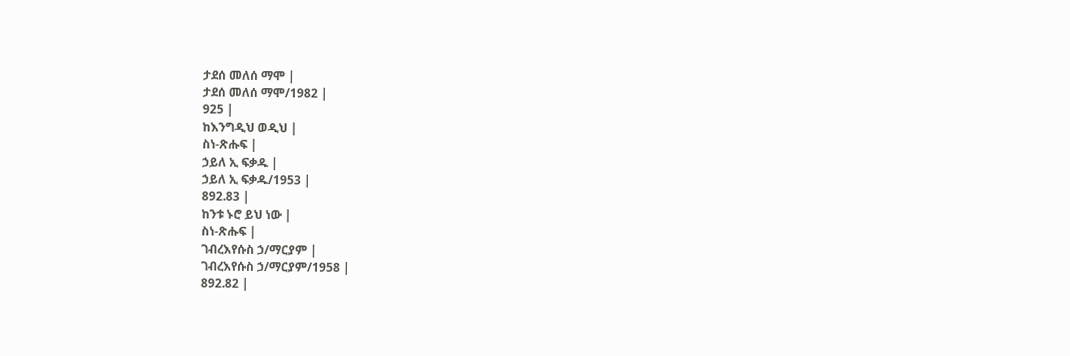ታደሰ መለሰ ማሞ |
ታደሰ መለሰ ማሞ/1982 |
925 |
ከእንግዲህ ወዲህ |
ስነ-ጽሑፍ |
ኃይለ ኢ ፍቃዱ |
ኃይለ ኢ ፍቃዱ/1953 |
892.83 |
ከንቱ ኑሮ ይህ ነው |
ስነ-ጽሑፍ |
ገብረእየሱስ ኃ/ማርያም |
ገብረእየሱስ ኃ/ማርያም/1958 |
892.82 |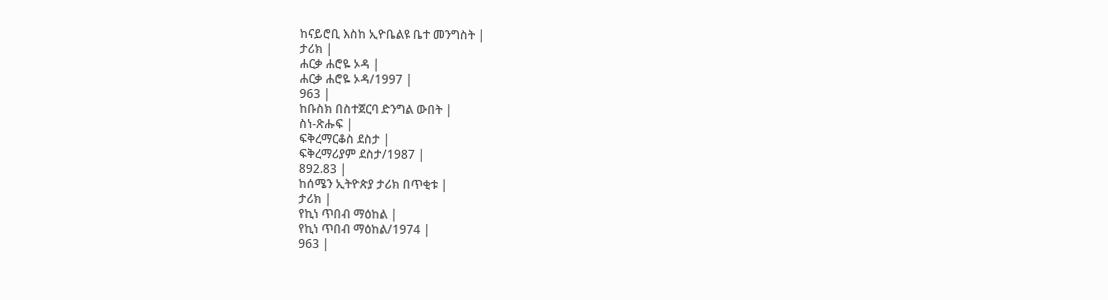ከናይሮቢ እስከ ኢዮቤልዩ ቤተ መንግስት |
ታሪክ |
ሐርቃ ሐሮዬ ኦዳ |
ሐርቃ ሐሮዬ ኦዳ/1997 |
963 |
ከቡስክ በስተጀርባ ድንግል ውበት |
ስነ-ጽሑፍ |
ፍቅረማርቆስ ደስታ |
ፍቅረማሪያም ደስታ/1987 |
892.83 |
ከሰሜን ኢትዮጵያ ታሪክ በጥቂቱ |
ታሪክ |
የኪነ ጥበብ ማዕከል |
የኪነ ጥበብ ማዕከል/1974 |
963 |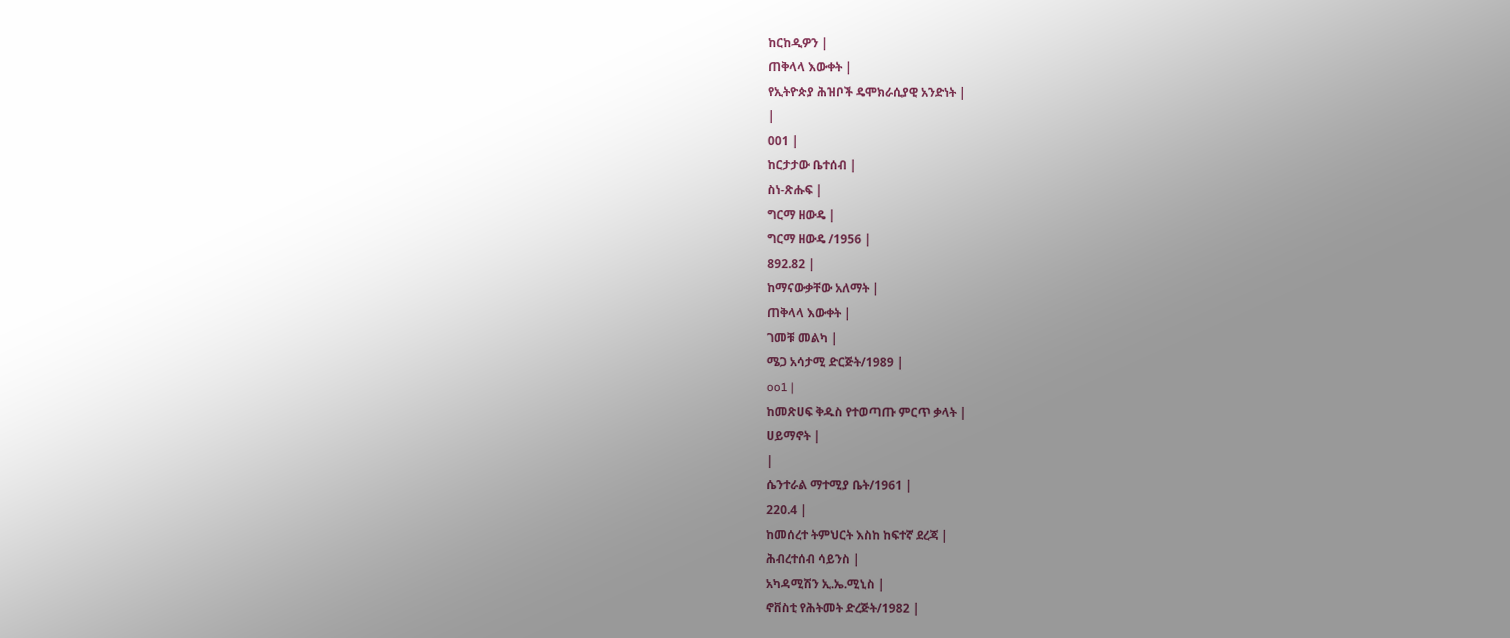ከርከዲዎን |
ጠቅላላ እውቀት |
የኢትዮጵያ ሕዝቦች ዴሞክራሲያዊ አንድነት |
|
001 |
ከርታታው ቤተሰብ |
ስነ-ጽሑፍ |
ግርማ ዘውዴ |
ግርማ ዘውዴ /1956 |
892.82 |
ከማናውቃቸው አለማት |
ጠቅላላ እውቀት |
ገመቹ መልካ |
ሜጋ አሳታሚ ድርጅት/1989 |
oo1 |
ከመጽሀፍ ቅዱስ የተወጣጡ ምርጥ ቃላት |
ሀይማኖት |
|
ሴንተራል ማተሚያ ቤት/1961 |
220.4 |
ከመሰረተ ትምህርት እስከ ከፍተኛ ደረጃ |
ሕብረተሰብ ሳይንስ |
አካዳሚሽን ኢ.ኤ.ሚኒስ |
ኖቨስቲ የሕትመት ድረጅት/1982 |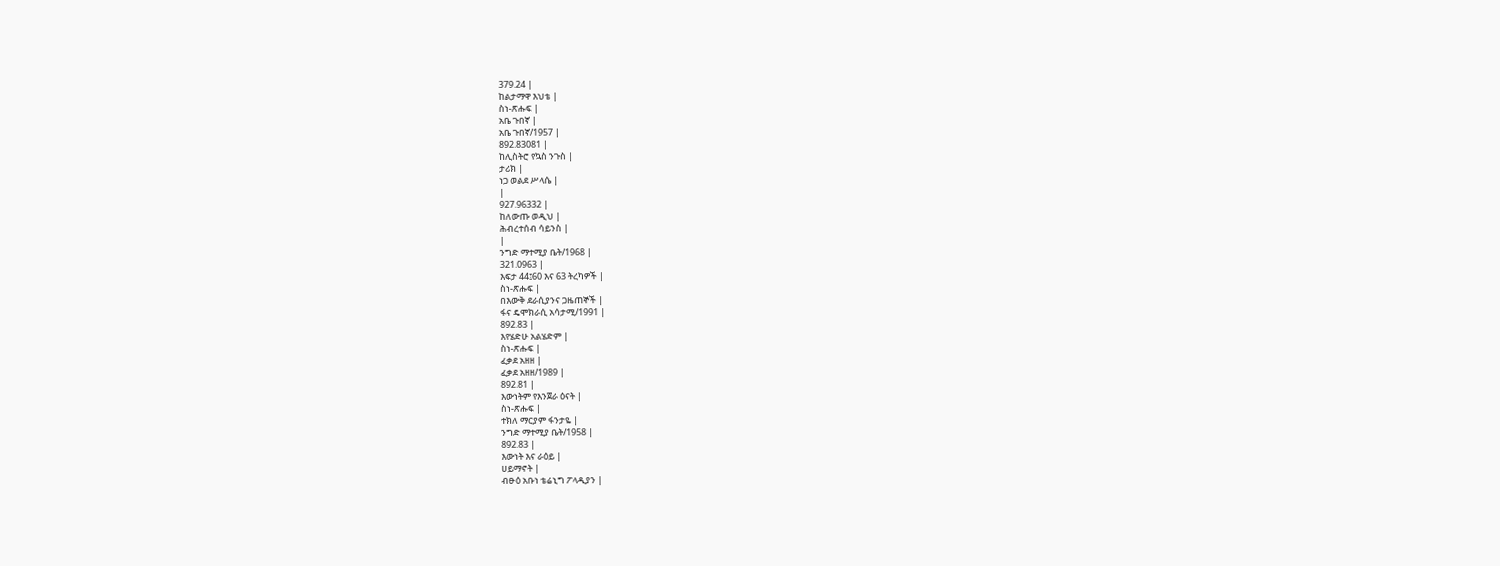379.24 |
ከልታማዋ እህቴ |
ስነ-ጽሑፍ |
አቤ ጉበኛ |
አቤ ጉበኛ/1957 |
892.83081 |
ከሊስትሮ የኳስ ንጉስ |
ታሪክ |
ነጋ ወልደ ሥላሴ |
|
927.96332 |
ከለውጡ ወዲህ |
ሕብረተሰብ ሳይንስ |
|
ንግድ ማተሚያ ቤት/1968 |
321.0963 |
እፍታ 44፤60 እና 63 ትረካዎች |
ስነ-ጽሑፍ |
በእውቅ ደራሲያንና ጋዜጠኞች |
ፋና ዴሞክራሲ አሳታሚ/1991 |
892.83 |
እየሄድሁ አልሄድም |
ስነ-ጽሑፍ |
ፈቃደ አዘዘ |
ፈቃደ አዘዘ/1989 |
892.81 |
እውነትም የእንጀራ ዕናት |
ስነ-ጽሑፍ |
ተክለ ማርያም ፋንታዬ |
ንግድ ማተሚያ ቤት/1958 |
892.83 |
እውነት እና ራዕይ |
ሀይማኖት |
ብፁዕ አቡነ ቴሬኒግ ፖላዲያን |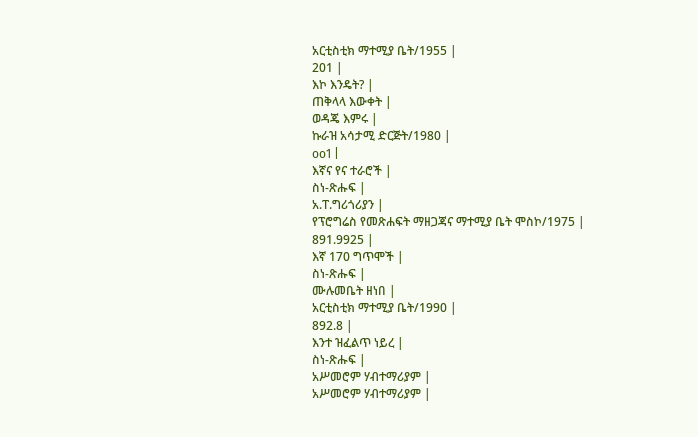አርቲስቲክ ማተሚያ ቤት/1955 |
201 |
እኮ እንዴት? |
ጠቅላላ እውቀት |
ወዳጄ እምሩ |
ኩራዝ አሳታሚ ድርጅት/1980 |
oo1 |
እኛና የና ተራሮች |
ስነ-ጽሑፍ |
አ.ፐ.ግሪጎሪያን |
የፕሮግሬስ የመጽሐፍት ማዘጋጃና ማተሚያ ቤት ሞስኮ/1975 |
891.9925 |
እኛ 170 ግጥሞች |
ስነ-ጽሑፍ |
ሙሉመቤት ዘነበ |
አርቲስቲክ ማተሚያ ቤት/1990 |
892.8 |
እንተ ዝፈልጥ ነይረ |
ስነ-ጽሑፍ |
አሥመሮም ሃብተማሪያም |
አሥመሮም ሃብተማሪያም |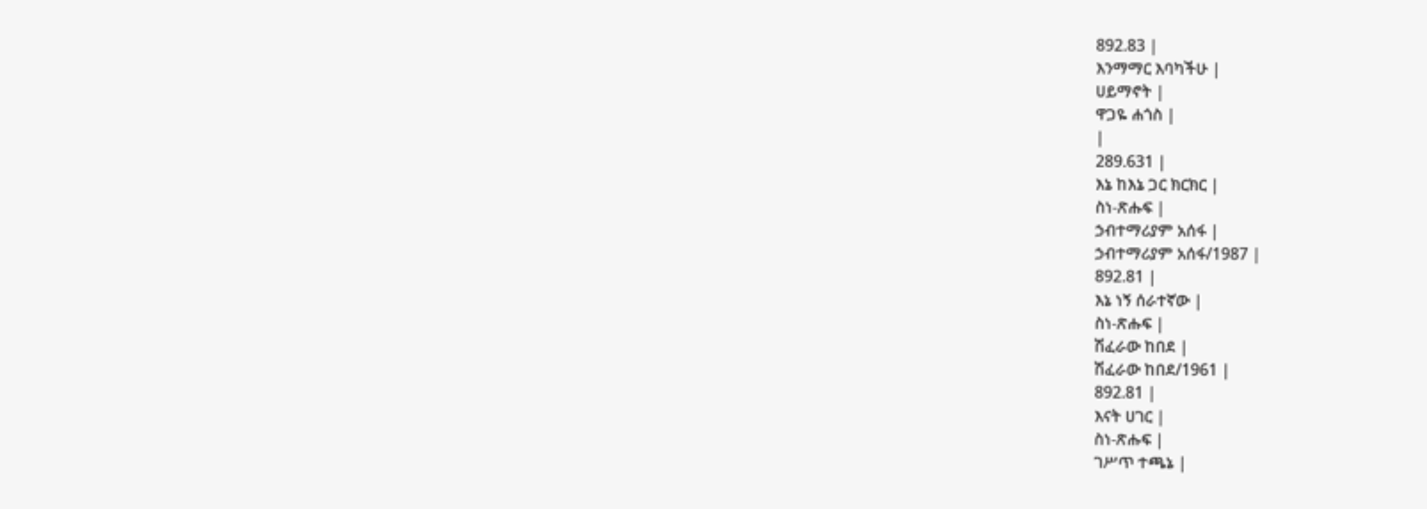892.83 |
እንማማር እባካችሁ |
ሀይማኖት |
ዋጋዬ ሐጎስ |
|
289.631 |
እኔ ከእኔ ጋር ክርክር |
ስነ-ጽሑፍ |
ኃብተማሪያም አሰፋ |
ኃብተማሪያም አሰፋ/1987 |
892.81 |
እኔ ነኝ ሰራተኛው |
ስነ-ጽሑፍ |
ሽፈራው ከበደ |
ሽፈራው ከበደ/1961 |
892.81 |
እናት ሀገር |
ስነ-ጽሑፍ |
ገሥጥ ተጫኔ |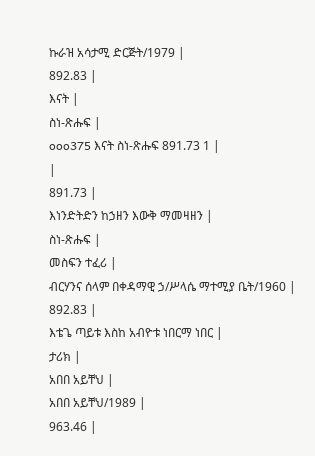ኩራዝ አሳታሚ ድርጅት/1979 |
892.83 |
እናት |
ስነ-ጽሑፍ |
ooo375 እናት ስነ-ጽሑፍ 891.73 1 |
|
891.73 |
እነንድትድን ከኃዘን እውቅ ማመዛዘን |
ስነ-ጽሑፍ |
መስፍን ተፈሪ |
ብርሃንና ሰላም በቀዳማዊ ኃ/ሥላሴ ማተሚያ ቤት/1960 |
892.83 |
እቴጌ ጣይቱ እስከ አብዮቱ ነበርማ ነበር |
ታሪክ |
አበበ አይቸህ |
አበበ አይቸህ/1989 |
963.46 |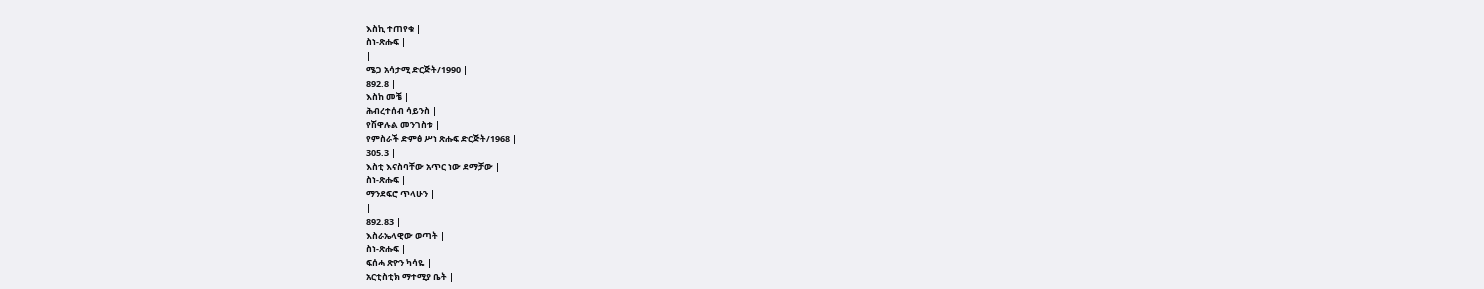እስኪ ተጠየቁ |
ስነ-ጽሑፍ |
|
ሜጋ አሳታሚ ድርጅት/1990 |
892.8 |
እስከ መቼ |
ሕብረተሰብ ሳይንስ |
የሽዋሉል መንገስቱ |
የምስራች ድምፅ ሥነ ጽሑፍ ድርጅት/1968 |
305.3 |
እስቲ እናስባቸው አጥር ነው ደማቻው |
ስነ-ጽሑፍ |
ማንደፍሮ ጥላሁን |
|
892.83 |
እስራኤላዊው ወጣት |
ስነ-ጽሑፍ |
ፍሰሓ ጽዮን ካሳዬ |
አርቲስቲክ ማተሚያ ቤት |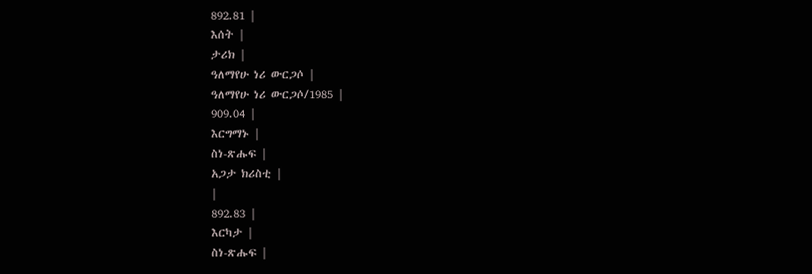892.81 |
እሰት |
ታሪክ |
ዓለማየሁ ነሪ ውርጋሶ |
ዓለማየሁ ነሪ ውርጋሶ/1985 |
909.04 |
እርግማኑ |
ስነ-ጽሑፍ |
አጋታ ክሪስቲ |
|
892.83 |
እርካታ |
ስነ-ጽሑፍ |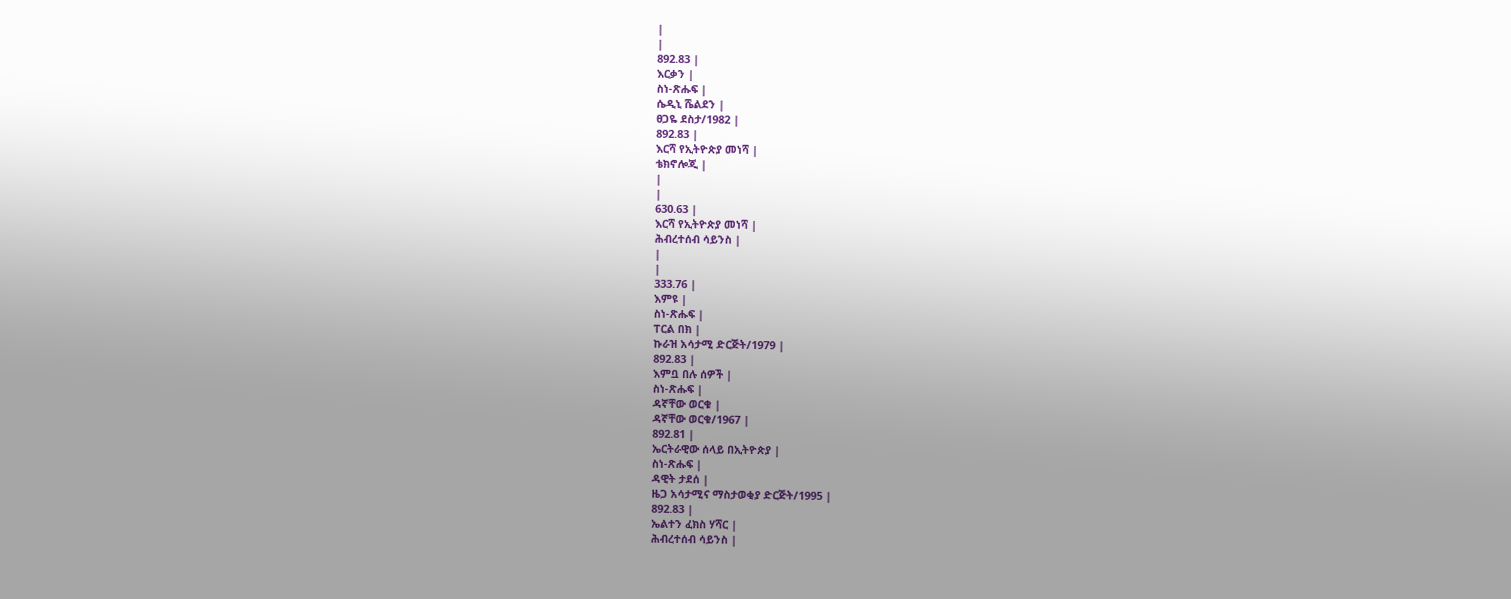|
|
892.83 |
እርቃን |
ስነ-ጽሑፍ |
ሴዲኒ ሼልደን |
ፀጋዬ ደስታ/1982 |
892.83 |
እርሻ የኢትዮጵያ መነሻ |
ቴክኖሎጂ |
|
|
630.63 |
እርሻ የኢትዮጵያ መነሻ |
ሕብረተሰብ ሳይንስ |
|
|
333.76 |
እምዩ |
ስነ-ጽሑፍ |
ፐርል በክ |
ኩራዝ አሳታሚ ድርጅት/1979 |
892.83 |
እምቧ በሉ ሰዎች |
ስነ-ጽሑፍ |
ዳኛቸው ወርቁ |
ዳኛቸው ወርቁ/1967 |
892.81 |
ኤርትራዊው ሰላይ በኢትዮጵያ |
ስነ-ጽሑፍ |
ዳዊት ታደሰ |
ዜጋ አሳታሚና ማስታወቂያ ድርጅት/1995 |
892.83 |
ኤልተን ፈክስ ሃሻር |
ሕብረተሰብ ሳይንስ |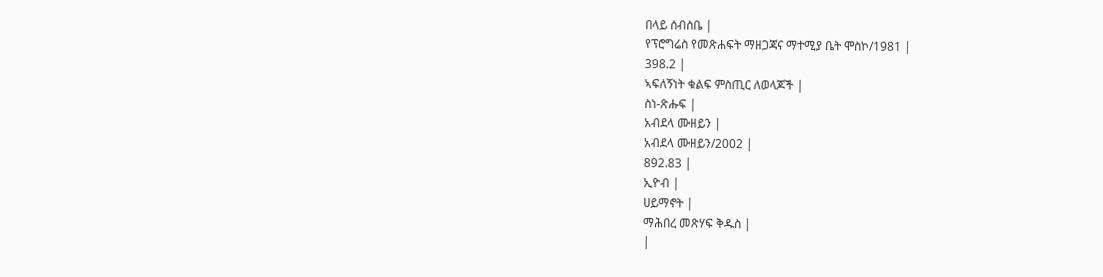በላይ ሰብስቤ |
የፕሮግሬስ የመጽሐፍት ማዘጋጃና ማተሚያ ቤት ሞስኮ/1981 |
398.2 |
ኣፍለኝነት ቁልፍ ምስጢር ለወላጆች |
ስነ-ጽሑፍ |
አብደላ ሙዘይን |
አብደላ ሙዘይን/2002 |
892.83 |
ኢዮብ |
ሀይማኖት |
ማሕበረ መጽሃፍ ቅዱስ |
|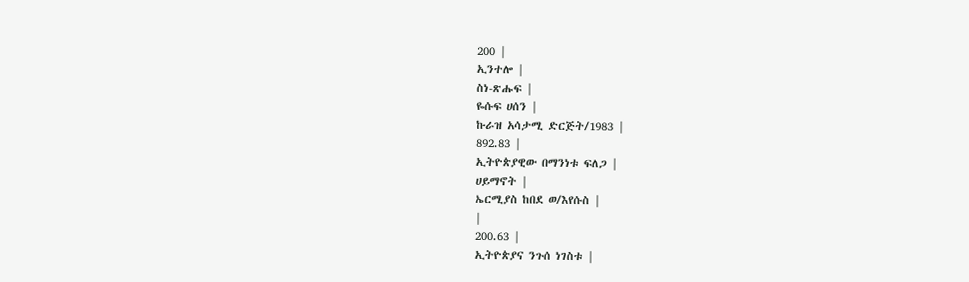200 |
ኢንተሎ |
ስነ-ጽሑፍ |
ዬሱፍ ሀሰን |
ኩራዝ አሳታሚ ድርጅት/1983 |
892.83 |
ኢትዮጵያዊው በማንነቱ ፍለጋ |
ሀይማኖት |
ኤርሚያስ ከበደ ወ/እየሱስ |
|
200.63 |
ኢትዮጵያና ንጉሰ ነገስቱ |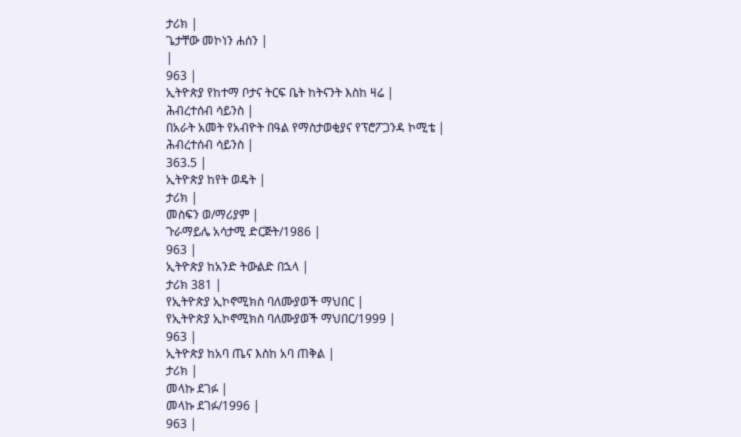ታሪክ |
ጌታቸው መኮነን ሐሰን |
|
963 |
ኢትዮጵያ የከተማ ቦታና ትርፍ ቤት ከትናንት እስከ ዛሬ |
ሕብረተሰብ ሳይንስ |
በአራት አመት የአብዮት በዓል የማስታወቂያና የፕሮፖጋንዳ ኮሚቴ |
ሕብረተሰብ ሳይንስ |
363.5 |
ኢትዮጵያ ከየት ወዴት |
ታሪክ |
መስፍን ወ/ማሪያም |
ጉራማይሌ አሳታሚ ድርጅት/1986 |
963 |
ኢትዮጵያ ከአንድ ትውልድ በኋላ |
ታሪክ 381 |
የኢትዮጵያ ኢኮኖሚክስ ባለሙያወች ማህበር |
የኢትዮጵያ ኢኮኖሚክስ ባለሙያወች ማህበር/1999 |
963 |
ኢትዮጵያ ከአባ ጤና እስከ አባ ጠቅል |
ታሪክ |
መላኩ ደገፉ |
መላኩ ደገፉ/1996 |
963 |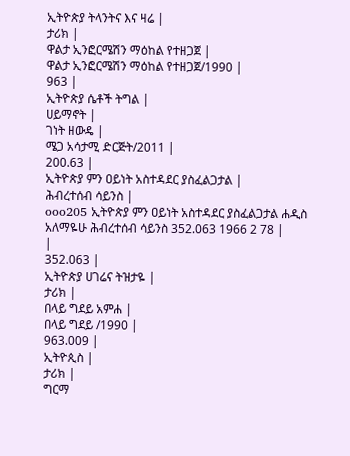ኢትዮጵያ ትላንትና እና ዛሬ |
ታሪክ |
ዋልታ ኢንፎርሜሽን ማዕከል የተዘጋጀ |
ዋልታ ኢንፎርሜሽን ማዕከል የተዘጋጀ/1990 |
963 |
ኢትዮጵያ ሴቶች ትግል |
ሀይማኖት |
ገነት ዘውዴ |
ሜጋ አሳታሚ ድርጅት/2011 |
200.63 |
ኢትዮጵያ ምን ዐይነት አስተዳደር ያስፈልጋታል |
ሕብረተሰብ ሳይንስ |
ooo205 ኢትዮጵያ ምን ዐይነት አስተዳደር ያስፈልጋታል ሐዲስ አለማዬሁ ሕብረተሰብ ሳይንስ 352.063 1966 2 78 |
|
352.063 |
ኢትዮጵያ ሀገሬና ትዝታዬ |
ታሪክ |
በላይ ግደይ አምሐ |
በላይ ግደይ /1990 |
963.009 |
ኢትዮጲስ |
ታሪክ |
ግርማ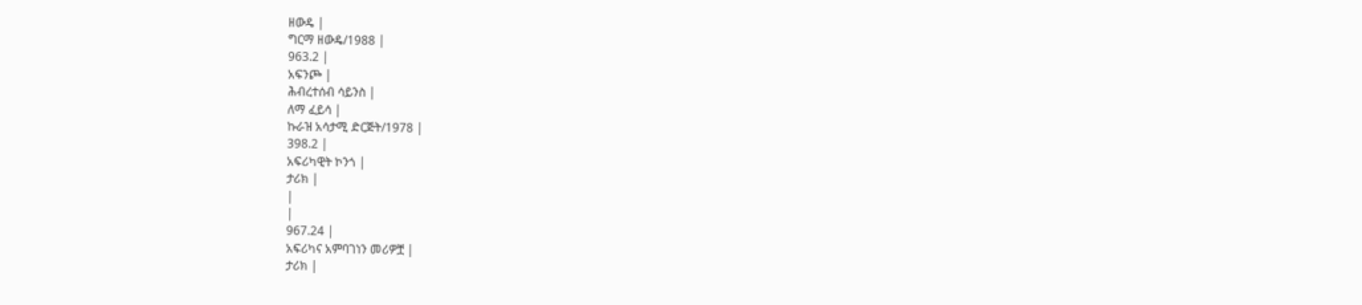ዘውዴ |
ግርማ ዘውዴ/1988 |
963.2 |
አፍንጮ |
ሕብረተሰብ ሳይንስ |
ለማ ፈይሳ |
ኩራዝ አሳታሚ ድርጅት/1978 |
398.2 |
አፍሪካዊት ኮንጎ |
ታሪክ |
|
|
967.24 |
አፍሪካና አምባገነን መሪዎቿ |
ታሪክ |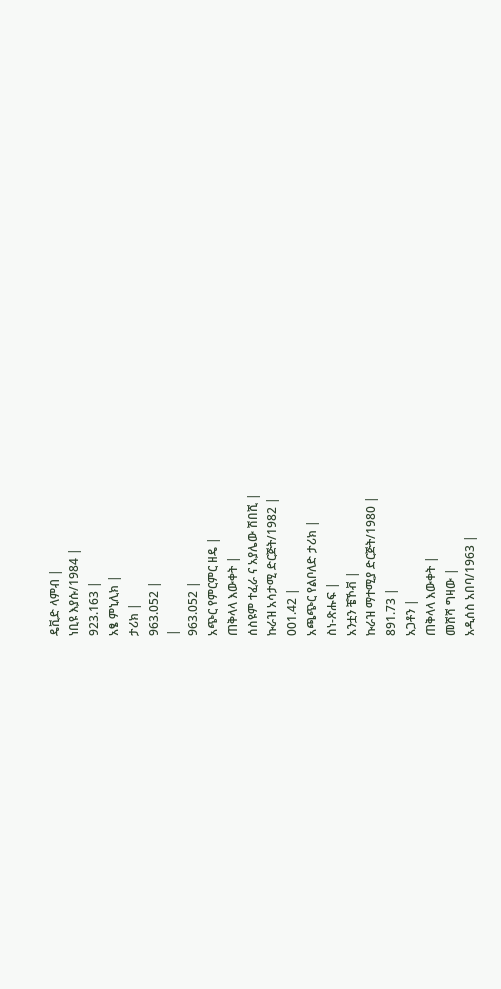ዴቪድ ላምብ |
ነቢዩ እያሱ/1984 |
923.163 |
አፄ ምኒሊክ |
ታሪክ |
963.052 |
|
963.052 |
አጭር የምርምር ዘዴ |
ጠቅላላ እውቀት |
ሰስዩም ተፈራ ና አያሌው ሽበሺ |
ኩራዝ አሳታሚ ድርጅት/1982 |
001.42 |
አጫጭር የልቦለድ ታሪክ |
ስነ-ጽሑፍ |
አንቷን ቼኾቭ |
ኩራዝ ማተሚያ ድርጅት/1980 |
891.73 |
አጋቶን |
ጠቅላላ እውቀት |
መሸሻ ግዛው |
አዲሰስ አበባ/1963 |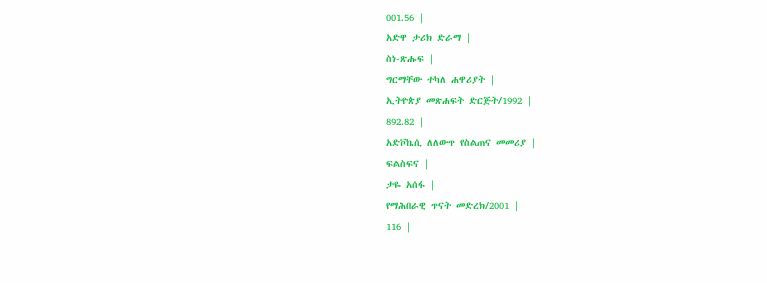001.56 |
አድዋ ታሪክ ድራማ |
ስነ-ጽሑፍ |
ግርማቸው ተካለ ሐዋሪያት |
ኢትዮጵያ መጽሐፍት ድርጅት/1992 |
892.82 |
አድቮኬሲ ለለውጥ የስልጠና መመሪያ |
ፍልስፍና |
ታዬ አሰፋ |
የማሕበራዊ ጥናት መድረክ/2001 |
116 |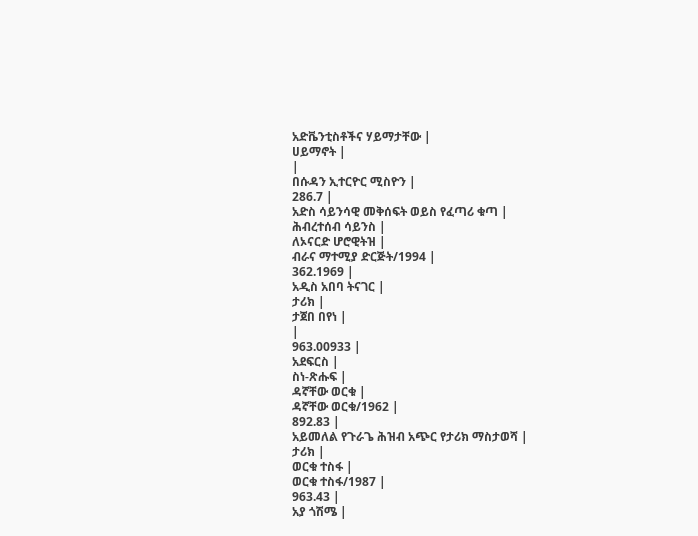አድቬንቲስቶችና ሃይማታቸው |
ሀይማኖት |
|
በሱዳን ኢተርዮር ሚስዮን |
286.7 |
አድስ ሳይንሳዊ መቅሰፍት ወይስ የፈጣሪ ቁጣ |
ሕብረተሰብ ሳይንስ |
ለኦናርድ ሆሮዊትዝ |
ብራና ማተሚያ ድርጅት/1994 |
362.1969 |
አዲስ አበባ ትናገር |
ታሪክ |
ታጀበ በየነ |
|
963.00933 |
አደፍርስ |
ስነ-ጽሑፍ |
ዳኛቸው ወርቁ |
ዳኛቸው ወርቁ/1962 |
892.83 |
አይመለል የጉራጌ ሕዝብ አጭር የታሪክ ማስታወሻ |
ታሪክ |
ወርቁ ተስፋ |
ወርቁ ተስፋ/1987 |
963.43 |
አያ ጎሽሜ |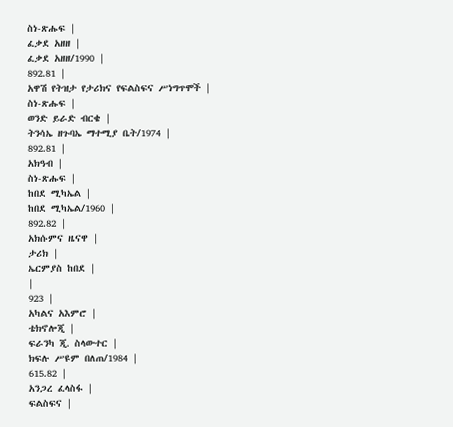ስነ-ጽሑፍ |
ፈቃደ አዘዘ |
ፈቃደ አዘዘ/1990 |
892.81 |
አዋሽ የትዝታ የታሪክና የፍልስፍና ሥነግጥሞች |
ስነ-ጽሑፍ |
ወንድ ይራድ ብርቄ |
ትንሳኤ ዘጉባኤ ማተሚያ ቤት/1974 |
892.81 |
አክዓብ |
ስነ-ጽሑፍ |
ከበደ ሚካኤል |
ከበደ ሚካኤል/1960 |
892.82 |
አክሱምና ዜናዋ |
ታሪክ |
ኤርምያስ ከበደ |
|
923 |
አካልና አእምሮ |
ቴክኖሎጂ |
ፍራንካ ጂ. ስላውተር |
ክፍሉ ሥዩም በለጠ/1984 |
615.82 |
አንጋረ ፈላስፋ |
ፍልስፍና |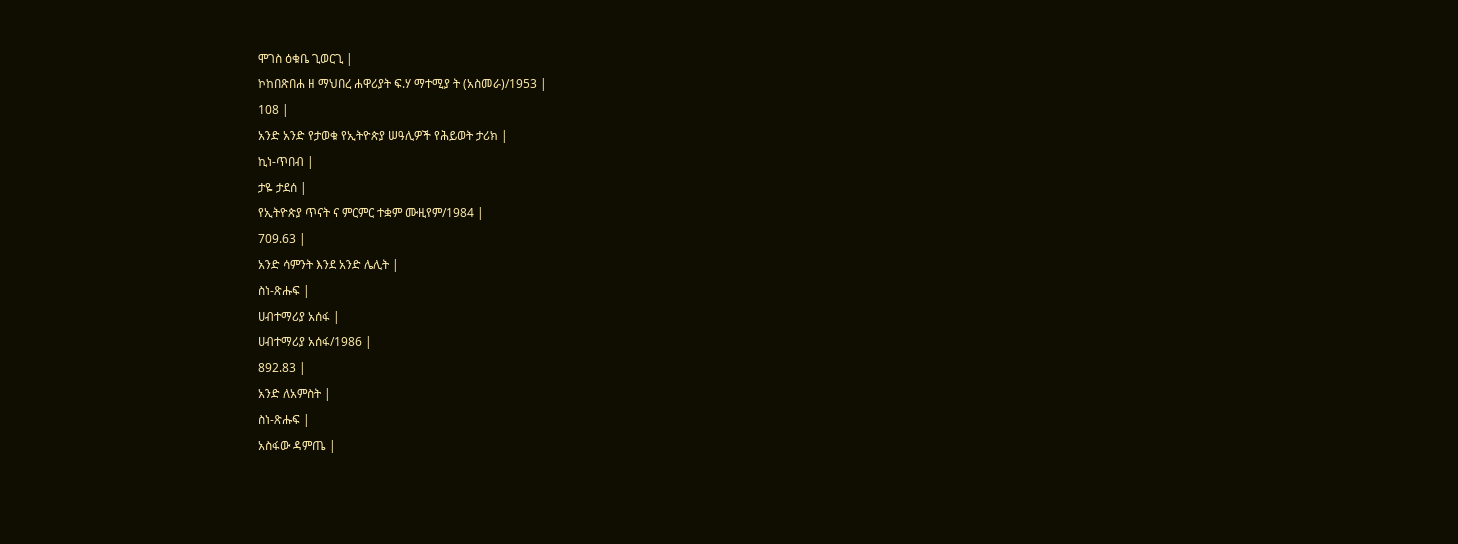ሞገስ ዕቁቤ ጊወርጊ |
ኮከበጽበሐ ዘ ማህበረ ሐዋሪያት ፍ.ሃ ማተሚያ ት (አስመራ)/1953 |
108 |
አንድ አንድ የታወቁ የኢትዮጵያ ሠዓሊዎች የሕይወት ታሪክ |
ኪነ-ጥበብ |
ታዬ ታደሰ |
የኢትዮጵያ ጥናት ና ምርምር ተቋም ሙዚየም/1984 |
709.63 |
አንድ ሳምንት እንደ አንድ ሌሊት |
ስነ-ጽሑፍ |
ሀብተማሪያ አሰፋ |
ሀብተማሪያ አሰፋ/1986 |
892.83 |
አንድ ለአምስት |
ስነ-ጽሑፍ |
አስፋው ዳምጤ |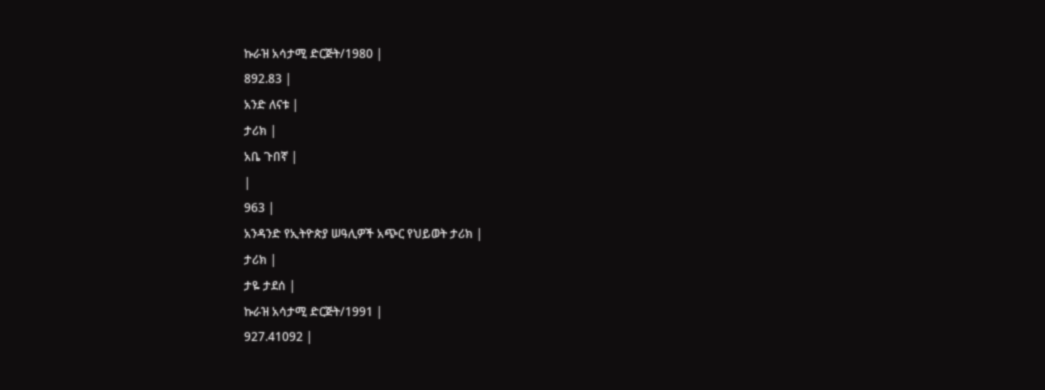ኩራዝ አሳታሚ ድርጅት/1980 |
892.83 |
አንድ ለናቱ |
ታሪክ |
አቤ ጉበኛ |
|
963 |
አንዳንድ የኢትዮጵያ ሠዓሊዎች አጭር የህይወት ታሪክ |
ታሪክ |
ታዬ ታደሰ |
ኩራዝ አሳታሚ ድርጅት/1991 |
927.41092 |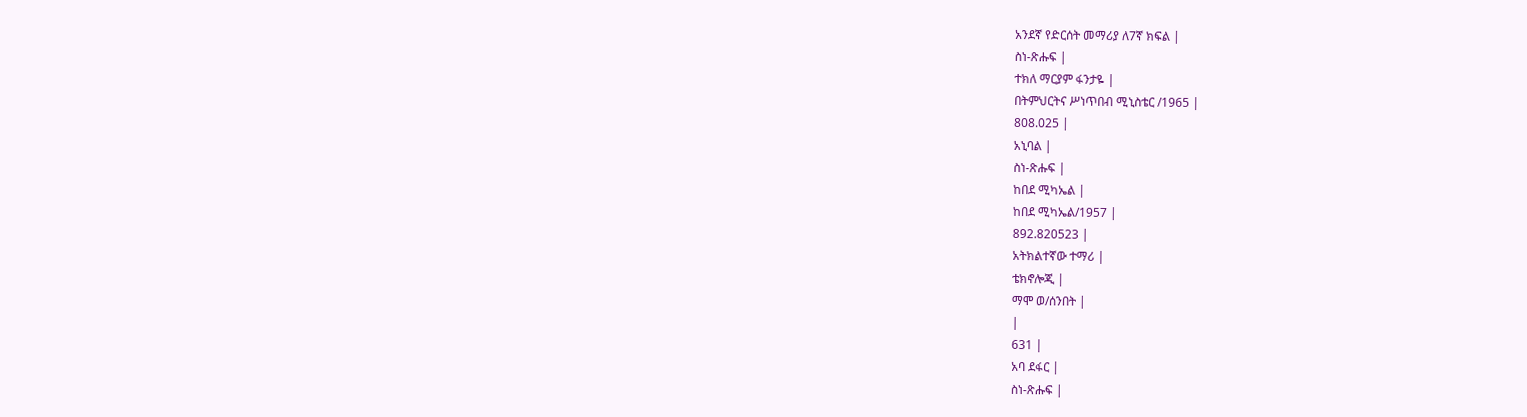አንደኛ የድርሰት መማሪያ ለ7ኛ ክፍል |
ስነ-ጽሑፍ |
ተክለ ማርያም ፋንታዬ |
በትምህርትና ሥነጥበብ ሚኒስቴር /1965 |
808.025 |
አኒባል |
ስነ-ጽሑፍ |
ከበደ ሚካኤል |
ከበደ ሚካኤል/1957 |
892.820523 |
አትክልተኛው ተማሪ |
ቴክኖሎጂ |
ማሞ ወ/ሰንበት |
|
631 |
አባ ደፋር |
ስነ-ጽሑፍ |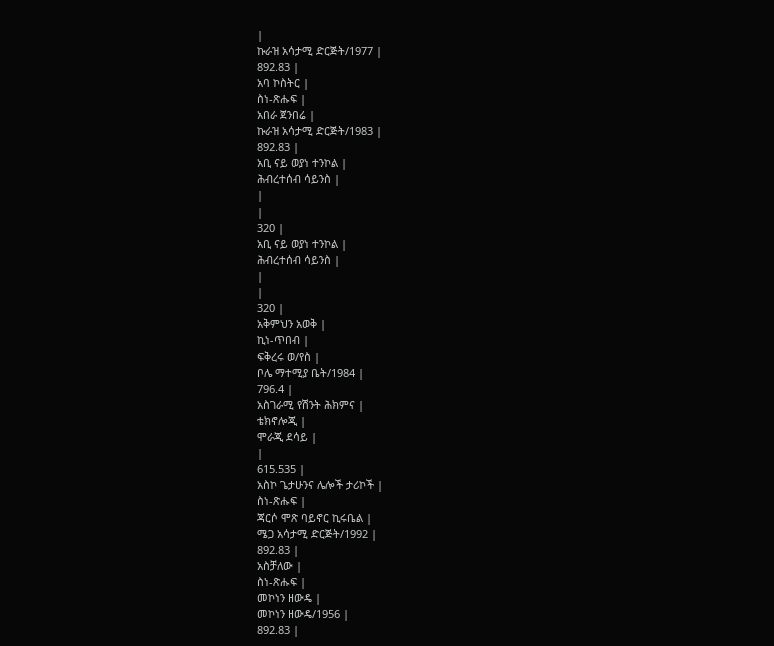|
ኩራዝ አሳታሚ ድርጅት/1977 |
892.83 |
አባ ኮስትር |
ስነ-ጽሑፍ |
አበራ ጀንበሬ |
ኩራዝ አሳታሚ ድርጅት/1983 |
892.83 |
አቢ ናይ ወያነ ተንኮል |
ሕብረተሰብ ሳይንስ |
|
|
320 |
አቢ ናይ ወያነ ተንኮል |
ሕብረተሰብ ሳይንስ |
|
|
320 |
አቅምህን አወቅ |
ኪነ-ጥበብ |
ፍቅረሩ ወ/የስ |
ቦሌ ማተሚያ ቤት/1984 |
796.4 |
አስገራሚ የሽንት ሕክምና |
ቴክኖሎጂ |
ሞራጂ ደሳይ |
|
615.535 |
አስኮ ጌታሁንና ሌሎች ታሪኮች |
ስነ-ጽሑፍ |
ጃርሶ ሞጽ ባይኖር ኪሩቤል |
ሜጋ አሳታሚ ድርጅት/1992 |
892.83 |
አስቻለው |
ስነ-ጽሑፍ |
መኮነን ዘውዴ |
መኮነን ዘውዴ/1956 |
892.83 |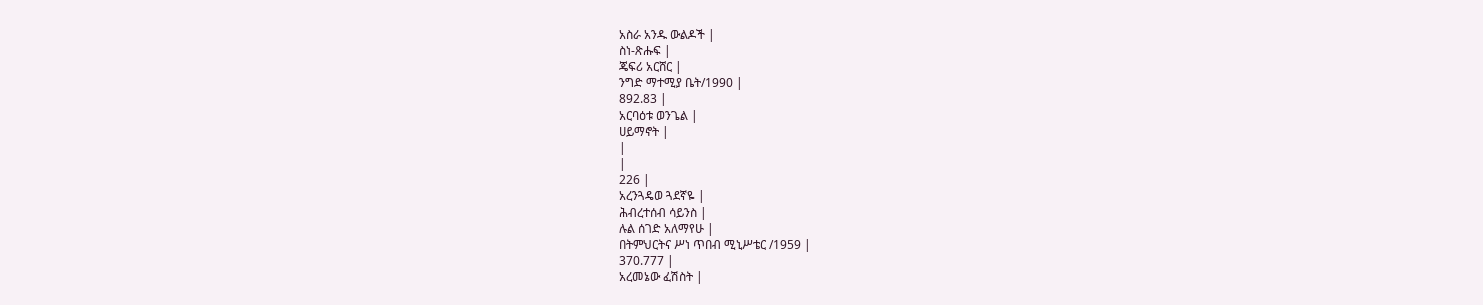አስራ አንዱ ውልዶች |
ስነ-ጽሑፍ |
ጄፍሪ አርሸር |
ንግድ ማተሚያ ቤት/1990 |
892.83 |
አርባዕቱ ወንጌል |
ሀይማኖት |
|
|
226 |
አረንጓዴወ ጓደኛዬ |
ሕብረተሰብ ሳይንስ |
ሉል ሰገድ አለማየሁ |
በትምህርትና ሥነ ጥበብ ሚኒሥቴር /1959 |
370.777 |
አረመኔው ፈሽስት |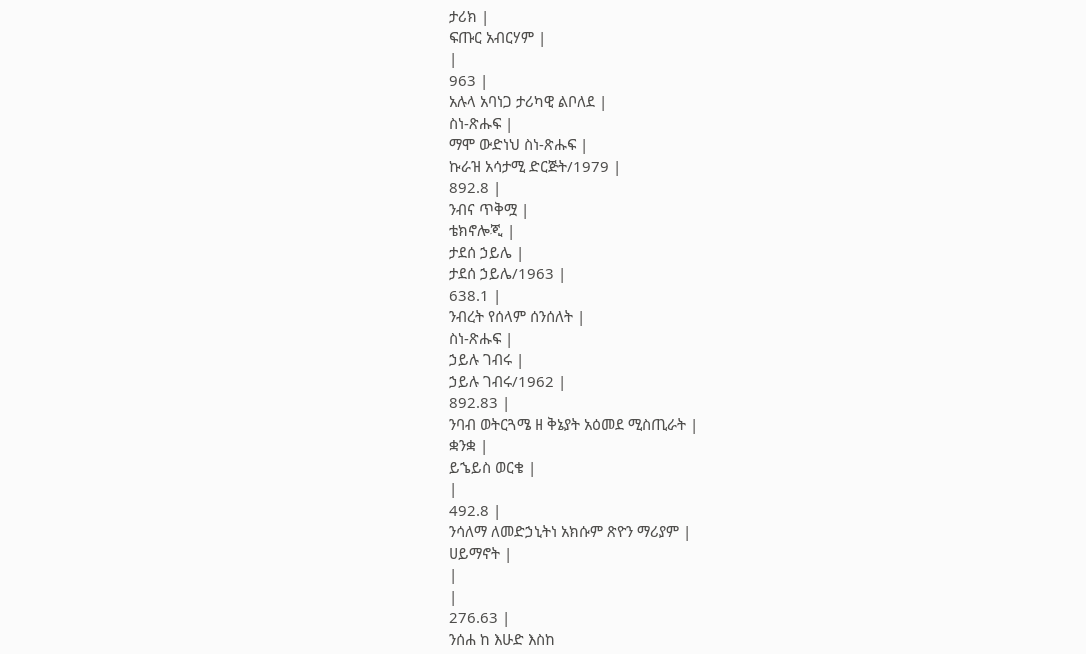ታሪክ |
ፍጡር አብርሃም |
|
963 |
አሉላ አባነጋ ታሪካዊ ልቦለደ |
ስነ-ጽሑፍ |
ማሞ ውድነህ ስነ-ጽሑፍ |
ኩራዝ አሳታሚ ድርጅት/1979 |
892.8 |
ንብና ጥቅሟ |
ቴክኖሎጂ |
ታደሰ ኃይሌ |
ታደሰ ኃይሌ/1963 |
638.1 |
ንብረት የሰላም ሰንሰለት |
ስነ-ጽሑፍ |
ኃይሉ ገብሩ |
ኃይሉ ገብሩ/1962 |
892.83 |
ንባብ ወትርጓሜ ዘ ቅኔያት አዕመደ ሚስጢራት |
ቋንቋ |
ይኄይስ ወርቄ |
|
492.8 |
ንሳለማ ለመድኃኒትነ አክሱም ጽዮን ማሪያም |
ሀይማኖት |
|
|
276.63 |
ንሰሐ ከ እሁድ እስከ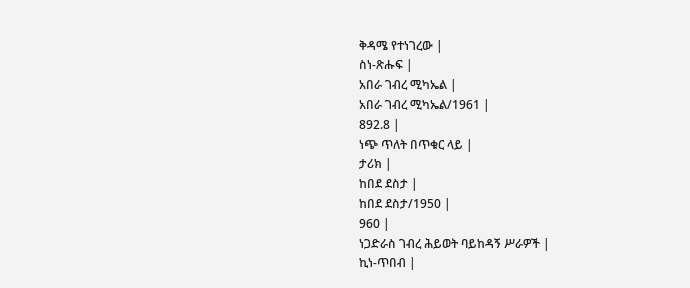ቅዳሜ የተነገረው |
ስነ-ጽሑፍ |
አበራ ገብረ ሚካኤል |
አበራ ገብረ ሚካኤል/1961 |
892.8 |
ነጭ ጥለት በጥቁር ላይ |
ታሪክ |
ከበደ ደስታ |
ከበደ ደስታ/1950 |
960 |
ነጋድራስ ገብረ ሕይወት ባይከዳኝ ሥራዎች |
ኪነ-ጥበብ |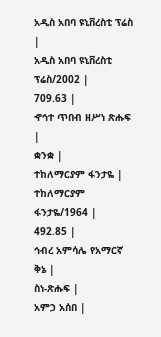አዲስ አበባ ዩኒቨረስቲ ፕሬስ |
አዲስ አበባ ዩኒቨረስቲ ፕሬስ/2002 |
709.63 |
ኆኅተ ጥበብ ዘሥነ ጽሑፍ |
ቋንቋ |
ተከለማርያም ፋንታዬ |
ተከለማርያም ፋንታዬ/1964 |
492.85 |
ኅብረ አምሳሌ የአማርኛ ቅኔ |
ስነ-ጽሑፍ |
አምኃ አሰበ |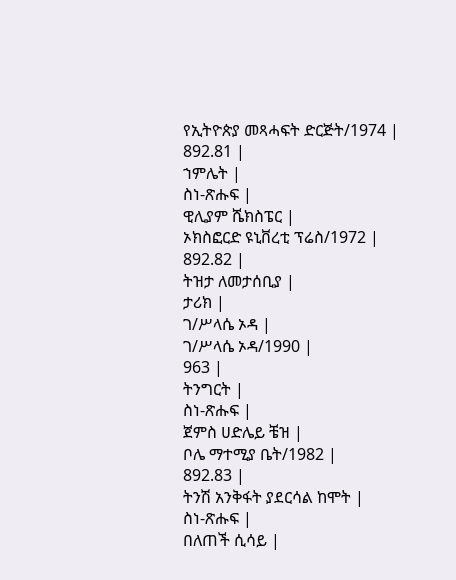የኢትዮጵያ መጻሓፍት ድርጅት/1974 |
892.81 |
ኀምሌት |
ስነ-ጽሑፍ |
ዊሊያም ሼክስፔር |
ኦክስፎርድ ዩኒቨረቲ ፕሬስ/1972 |
892.82 |
ትዝታ ለመታሰቢያ |
ታሪክ |
ገ/ሥላሴ ኦዳ |
ገ/ሥላሴ ኦዳ/1990 |
963 |
ትንግርት |
ስነ-ጽሑፍ |
ጀምስ ሀድሌይ ቼዝ |
ቦሌ ማተሚያ ቤት/1982 |
892.83 |
ትንሽ አንቅፋት ያደርሳል ከሞት |
ስነ-ጽሑፍ |
በለጠች ሲሳይ |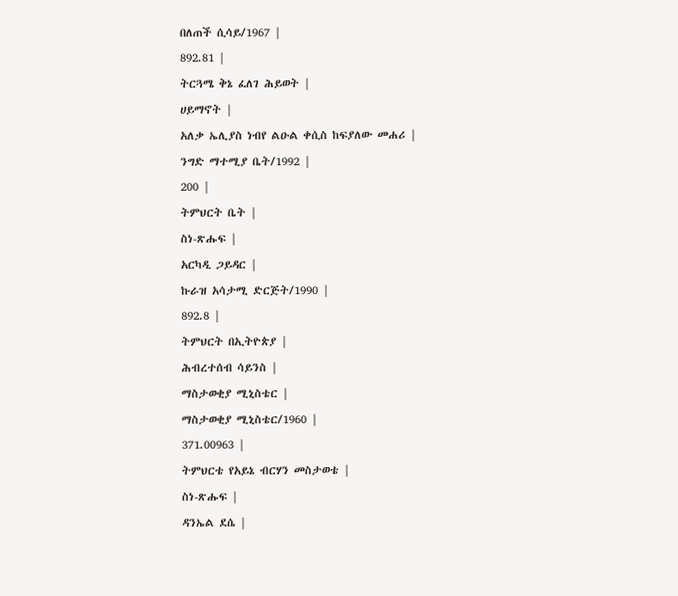በለጠች ሲሳይ/1967 |
892.81 |
ትርጓሜ ቅኔ ፈለገ ሕይወት |
ሀይማኖት |
አለቃ ኤሊያስ ነብየ ልዑል ቀሲስ ከፍያለው መሐሪ |
ንግድ ማተሚያ ቤት/1992 |
200 |
ትምህርት ቤት |
ስነ-ጽሑፍ |
አርካዲ ጋይዳር |
ኩራዝ አሳታሚ ድርጅት/1990 |
892.8 |
ትምህርት በኢትዮጵያ |
ሕብረተሰብ ሳይንስ |
ማስታወቂያ ሚኒስቴር |
ማስታወቂያ ሚኒስቴር/1960 |
371.00963 |
ትምህርቴ የአይኔ ብርሃን መስታወቴ |
ስነ-ጽሑፍ |
ዳንኤል ደሴ |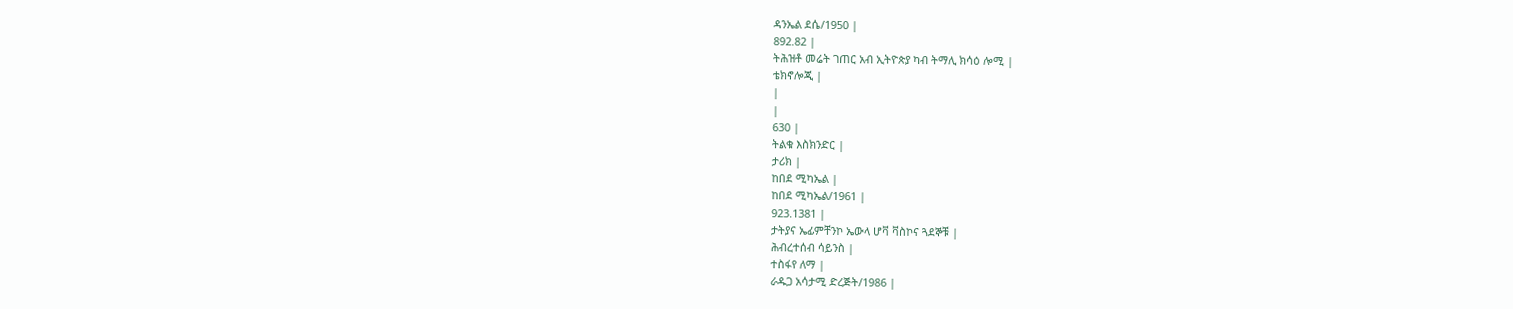ዳንኤል ደሴ/1950 |
892.82 |
ትሕዝቶ መሬት ገጠር አብ ኢትዮጵያ ካብ ትማሊ ክሳዕ ሎሚ |
ቴክኖሎጂ |
|
|
630 |
ትልቁ እስክንድር |
ታሪክ |
ከበደ ሚካኤል |
ከበደ ሚካኤል/1961 |
923.1381 |
ታትያና ኤፊምቸንኮ ኤውላ ሆቫ ቫስኮና ጓደኞቹ |
ሕብረተሰብ ሳይንስ |
ተስፋየ ለማ |
ራዱጋ አሳታሚ ድረጅት/1986 |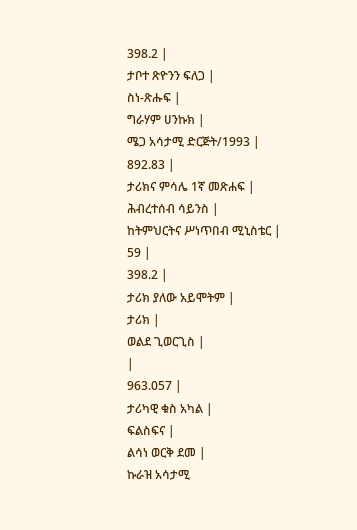398.2 |
ታቦተ ጽዮንን ፍለጋ |
ስነ-ጽሑፍ |
ግራሃም ሀንኩክ |
ሜጋ አሳታሚ ድርጅት/1993 |
892.83 |
ታሪክና ምሳሌ 1ኛ መጽሐፍ |
ሕብረተሰብ ሳይንስ |
ከትምህርትና ሥነጥበብ ሚኒስቴር |
59 |
398.2 |
ታሪክ ያለው አይሞትም |
ታሪክ |
ወልደ ጊወርጊስ |
|
963.057 |
ታሪካዊ ቁስ አካል |
ፍልስፍና |
ልሳነ ወርቅ ደመ |
ኩራዝ አሳታሚ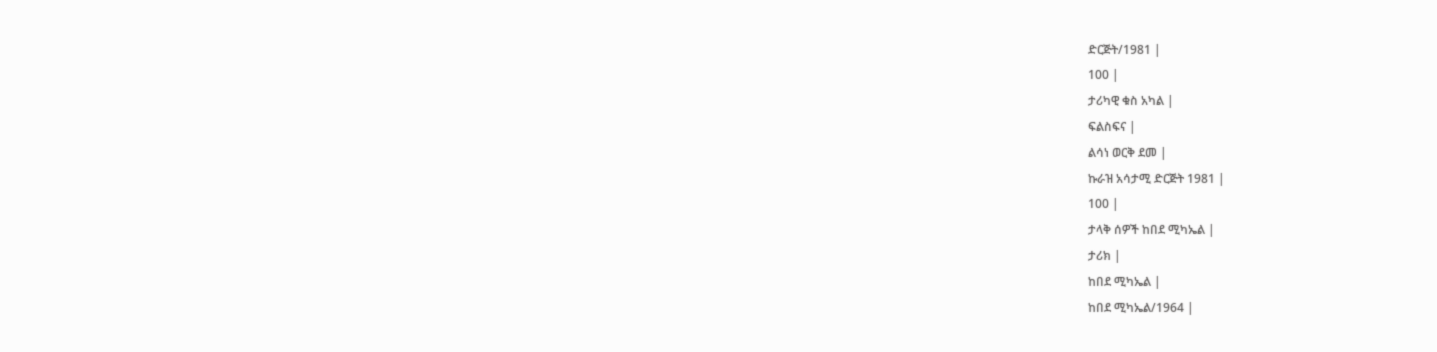ድርጅት/1981 |
100 |
ታሪካዊ ቁስ አካል |
ፍልስፍና |
ልሳነ ወርቅ ደመ |
ኩራዝ አሳታሚ ድርጅት 1981 |
100 |
ታላቅ ሰዎች ከበደ ሚካኤል |
ታሪክ |
ከበደ ሚካኤል |
ከበደ ሚካኤል/1964 |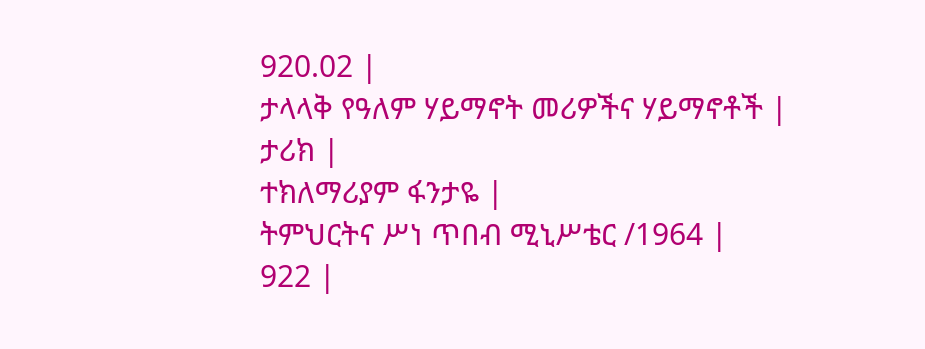920.02 |
ታላላቅ የዓለም ሃይማኖት መሪዎችና ሃይማኖቶች |
ታሪክ |
ተክለማሪያም ፋንታዬ |
ትምህርትና ሥነ ጥበብ ሚኒሥቴር /1964 |
922 |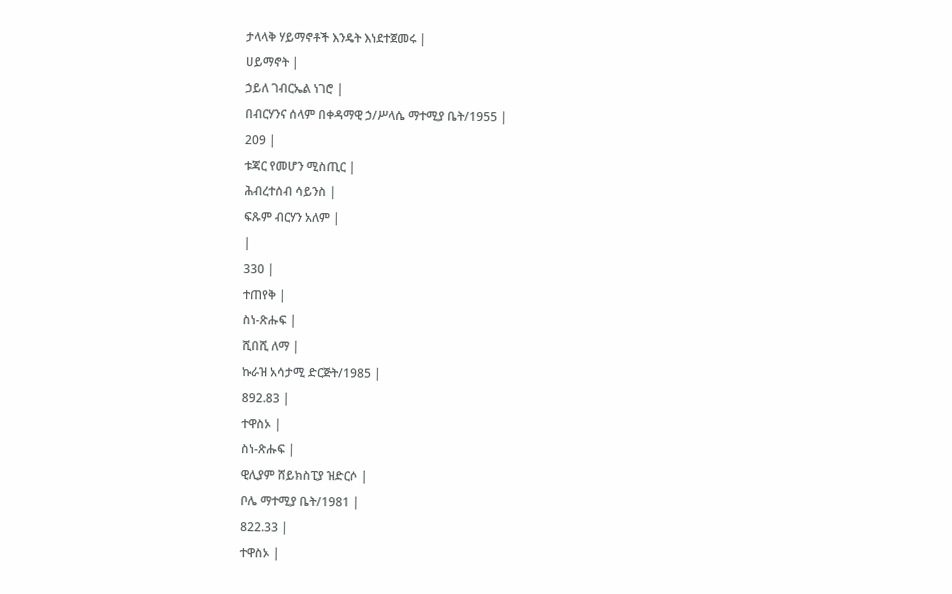ታላላቅ ሃይማኖቶች እንዴት እነደተጀመሩ |
ሀይማኖት |
ኃይለ ገብርኤል ነገሮ |
በብርሃንና ሰላም በቀዳማዊ ኃ/ሥላሴ ማተሚያ ቤት/1955 |
209 |
ቱጃር የመሆን ሚስጢር |
ሕብረተሰብ ሳይንስ |
ፍጹም ብርሃን አለም |
|
330 |
ተጠየቅ |
ስነ-ጽሑፍ |
ሺበሺ ለማ |
ኩራዝ አሳታሚ ድርጅት/1985 |
892.83 |
ተዋስኦ |
ስነ-ጽሑፍ |
ዊሊያም ሸይክስፒያ ዝድርሶ |
ቦሌ ማተሚያ ቤት/1981 |
822.33 |
ተዋስኦ |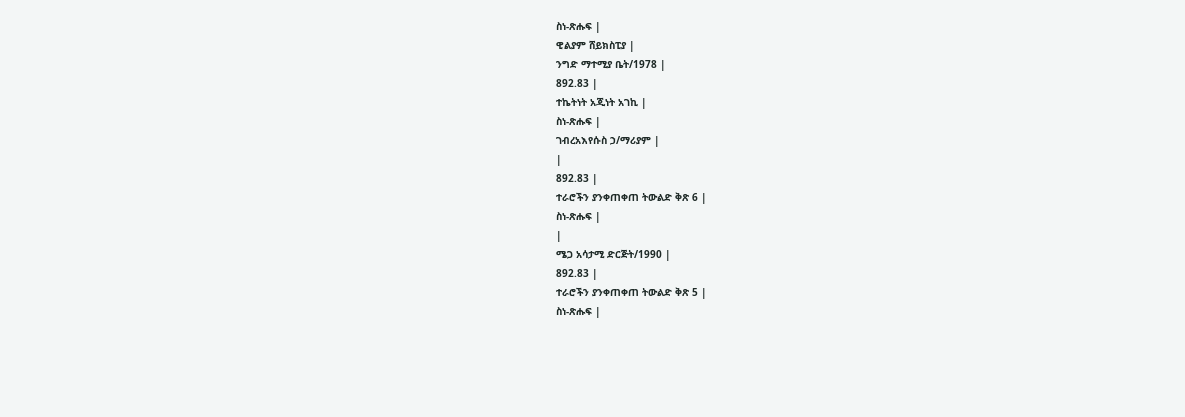ስነ-ጽሑፍ |
ዊልያም ሸይክስፒያ |
ንግድ ማተሚያ ቤት/1978 |
892.83 |
ተኬትነት አጂነት አገኪ |
ስነ-ጽሑፍ |
ገብረአእየሱስ ኃ/ማሪያም |
|
892.83 |
ተራሮችን ያንቀጠቀጠ ትውልድ ቅጽ 6 |
ስነ-ጽሑፍ |
|
ሜጋ አሳታሚ ድርጅት/1990 |
892.83 |
ተራሮችን ያንቀጠቀጠ ትውልድ ቅጽ 5 |
ስነ-ጽሑፍ |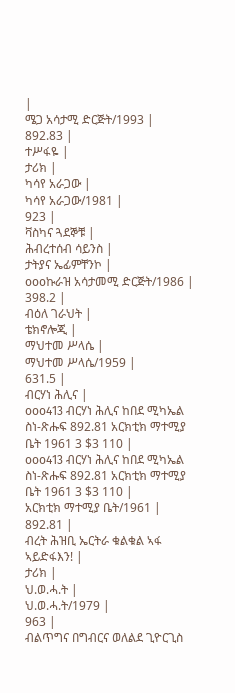|
ሜጋ አሳታሚ ድርጅት/1993 |
892.83 |
ተሥፋዬ |
ታሪክ |
ካሳየ አራጋው |
ካሳየ አራጋው/1981 |
923 |
ቫስካና ጓደኞቹ |
ሕብረተሰብ ሳይንስ |
ታትያና ኤፊምቸንኮ |
oooኩራዝ አሳታመሚ ድርጅት/1986 |
398.2 |
ብዕለ ገራህት |
ቴክኖሎጂ |
ማህተመ ሥላሴ |
ማህተመ ሥላሴ/1959 |
631.5 |
ብርሃነ ሕሊና |
ooo413 ብርሃነ ሕሊና ከበደ ሚካኤል ስነ-ጽሑፍ 892.81 አርክቲክ ማተሚያ ቤት 1961 3 $3 110 |
ooo413 ብርሃነ ሕሊና ከበደ ሚካኤል ስነ-ጽሑፍ 892.81 አርክቲክ ማተሚያ ቤት 1961 3 $3 110 |
አርክቲክ ማተሚያ ቤት/1961 |
892.81 |
ብረት ሕዝቢ ኤርትራ ቁልቁል ኣፋ ኣይድፋእን! |
ታሪክ |
ህ.ወ.ሓ.ት |
ህ.ወ.ሓ.ት/1979 |
963 |
ብልጥግና በግብርና ወለልደ ጊዮርጊስ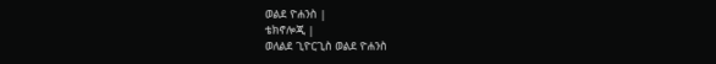ወልደ ዮሐንስ |
ቴክኖሎጂ |
ወለልደ ጊዮርጊስ ወልደ ዮሐንስ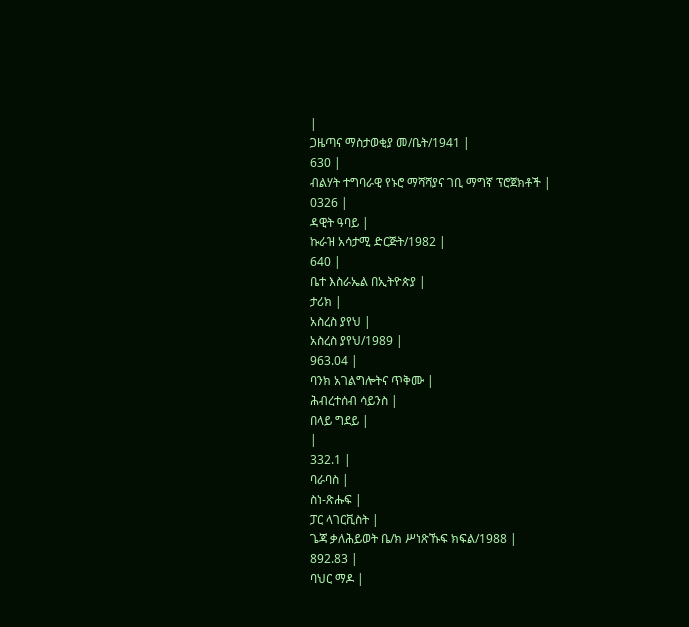|
ጋዜጣና ማስታወቂያ መ/ቤት/1941 |
630 |
ብልሃት ተግባራዊ የኑሮ ማሻሻያና ገቢ ማግኛ ፕሮጀክቶች |
0326 |
ዳዊት ዓባይ |
ኩራዝ አሳታሚ ድርጅት/1982 |
640 |
ቤተ እስራኤል በኢትዮጵያ |
ታሪክ |
አስረስ ያየህ |
አስረስ ያየህ/1989 |
963.04 |
ባንክ አገልግሎትና ጥቅሙ |
ሕብረተሰብ ሳይንስ |
በላይ ግደይ |
|
332.1 |
ባራባስ |
ስነ-ጽሑፍ |
ፓር ላገርቪስት |
ጌጃ ቃለሕይወት ቤ/ክ ሥነጽኹፍ ክፍል/1988 |
892.83 |
ባህር ማዶ |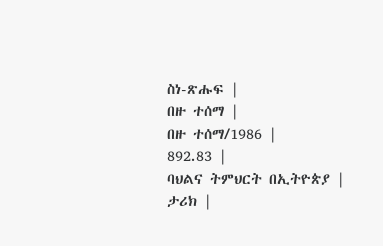ስነ-ጽሑፍ |
በዙ ተሰማ |
በዙ ተሰማ/1986 |
892.83 |
ባህልና ትምህርት በኢትዮጵያ |
ታሪክ |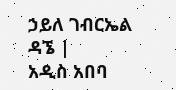ኃይለ ገብርኤል ዳኜ |
አዲስ አበባ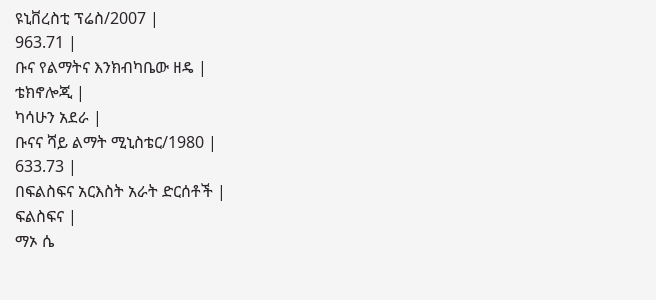ዩኒቨረስቲ ፕሬስ/2007 |
963.71 |
ቡና የልማትና እንክብካቤው ዘዴ |
ቴክኖሎጂ |
ካሳሁን አደራ |
ቡናና ሻይ ልማት ሚኒስቴር/1980 |
633.73 |
በፍልስፍና አርእስት አራት ድርሰቶች |
ፍልስፍና |
ማኦ ሴ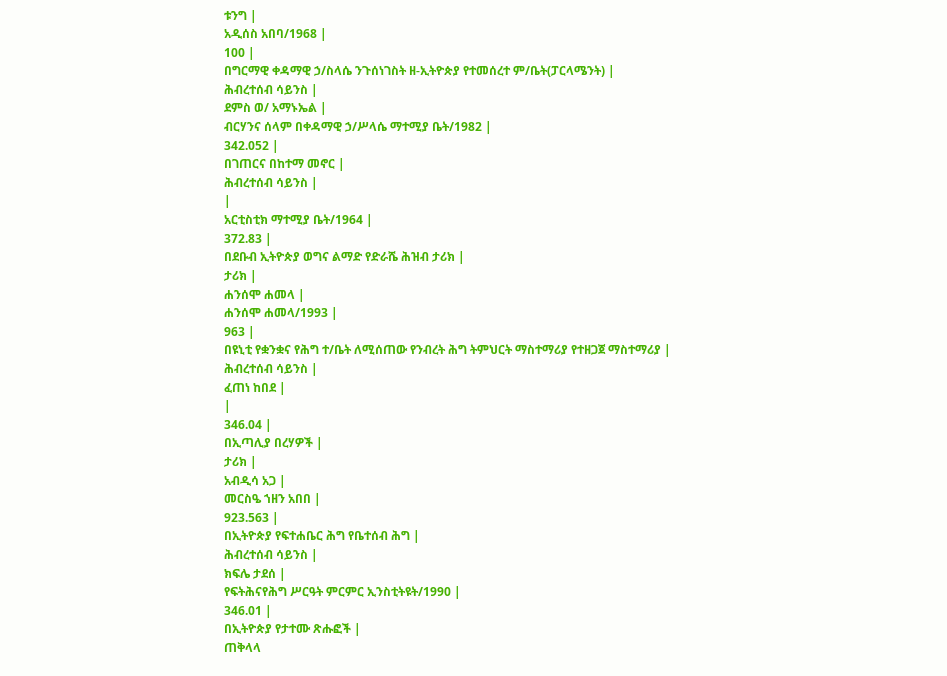ቱንግ |
አዲሰስ አበባ/1968 |
100 |
በግርማዊ ቀዳማዊ ኃ/ስላሴ ንጉሰነገስት ዘ-ኢትዮጵያ የተመሰረተ ም/ቤት(ፓርላሜንት) |
ሕብረተሰብ ሳይንስ |
ደምስ ወ/ አማኑኤል |
ብርሃንና ሰላም በቀዳማዊ ኃ/ሥላሴ ማተሚያ ቤት/1982 |
342.052 |
በገጠርና በከተማ መኖር |
ሕብረተሰብ ሳይንስ |
|
አርቲስቲክ ማተሚያ ቤት/1964 |
372.83 |
በደቡብ ኢትዮጵያ ወግና ልማድ የድራሼ ሕዝብ ታሪክ |
ታሪክ |
ሐንሰሞ ሐመላ |
ሐንሰሞ ሐመላ/1993 |
963 |
በዩኒቲ የቋንቋና የሕግ ተ/ቤት ለሚሰጠው የንብረት ሕግ ትምህርት ማስተማሪያ የተዘጋጀ ማስተማሪያ |
ሕብረተሰብ ሳይንስ |
ፈጠነ ከበደ |
|
346.04 |
በኢጣሊያ በረሃዎች |
ታሪክ |
አብዲሳ አጋ |
መርስዔ ኀዘን አበበ |
923.563 |
በኢትዮጵያ የፍተሐቤር ሕግ የቤተሰብ ሕግ |
ሕብረተሰብ ሳይንስ |
ክፍሌ ታደሰ |
የፍትሕናየሕግ ሥርዓት ምርምር ኢንስቲትዩት/1990 |
346.01 |
በኢትዮጵያ የታተሙ ጽሑፎች |
ጠቅላላ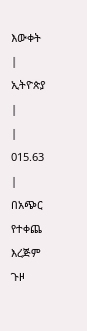እውቀት |
ኢትዮጵያ |
|
015.63 |
በአጭር የተቀጨ እረጅም ጉዞ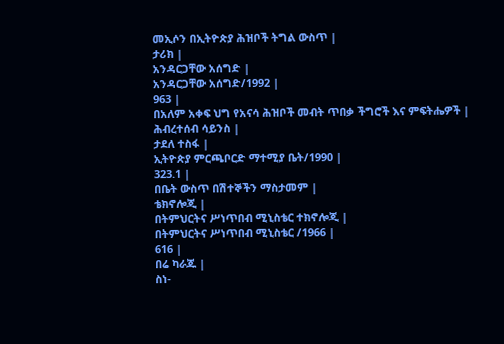መኢሶን በኢትዮጵያ ሕዝቦች ትግል ውስጥ |
ታሪክ |
አንዳርጋቸው አሰግድ |
አንዳርጋቸው አሰግድ/1992 |
963 |
በአለም አቀፍ ህግ የአናሳ ሕዝቦች መብት ጥበቃ ችግሮች እና ምፍትሔዎች |
ሕብረተሰብ ሳይንስ |
ታደለ ተስፋ |
ኢትዮጵያ ምርጫቦርድ ማተሚያ ቤት/1990 |
323.1 |
በቤት ውስጥ በሽተኞችን ማስታመም |
ቴክኖሎጂ |
በትምህርትና ሥነጥበብ ሚኒስቴር ተክኖሎጂ |
በትምህርትና ሥነጥበብ ሚኒስቴር /1966 |
616 |
በሬ ካራጁ |
ስነ-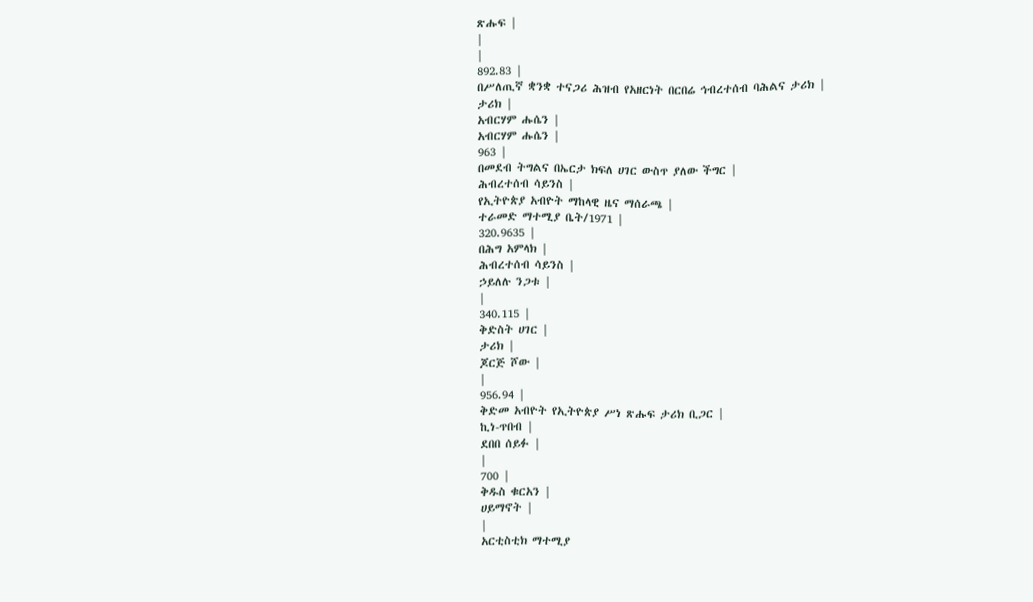ጽሑፍ |
|
|
892.83 |
በሥለጢኛ ቋንቋ ተናጋሪ ሕዝብ የአዘርነት በርበሬ ኅብረተሰብ ባሕልና ታሪክ |
ታሪክ |
አብርሃም ሑሴን |
አብርሃም ሑሴን |
963 |
በመደብ ትግልና በኤርታ ክፍለ ሀገር ውስጥ ያለው ችግር |
ሕብረተሰብ ሳይንስ |
የኢትዮጵያ አብዮት ማከላዊ ዜና ማሰራጫ |
ተራመድ ማተሚያ ቤት/1971 |
320.9635 |
በሕግ አምላክ |
ሕብረተሰብ ሳይንስ |
ኃይለሉ ንጋቱ |
|
340.115 |
ቅድስት ሀገር |
ታሪክ |
ጆርጅ ሾው |
|
956.94 |
ቅድመ አብዮት የኢትዮጵያ ሥነ ጽሑፍ ታሪክ ቢጋር |
ኪነ-ጥበብ |
ደበበ ሰይፉ |
|
700 |
ቅዱስ ቁርአን |
ሀይማኖት |
|
አርቲስቲክ ማተሚያ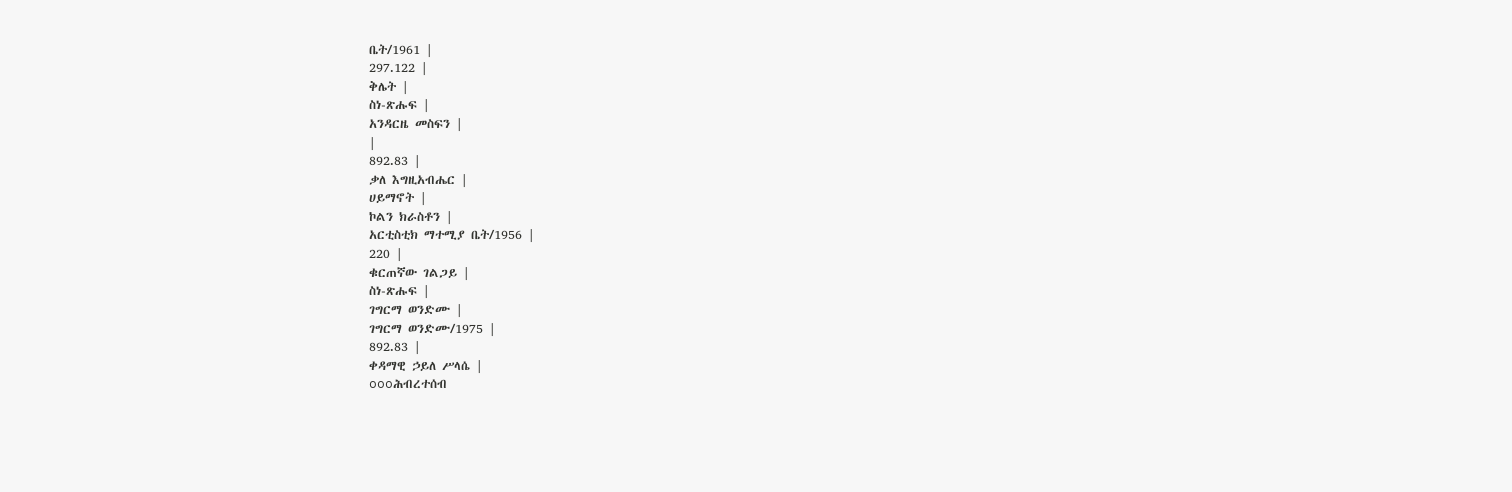ቤት/1961 |
297.122 |
ቅሌት |
ስነ-ጽሑፍ |
አንዳርዜ መስፍን |
|
892.83 |
ቃለ እግዚአብሔር |
ሀይማኖት |
ኮልን ክራስቶን |
አርቲስቲክ ማተሚያ ቤት/1956 |
220 |
ቁርጠኛው ገልጋይ |
ስነ-ጽሑፍ |
ገግርማ ወንድሙ |
ገግርማ ወንድሙ/1975 |
892.83 |
ቀዳማዊ ኃይለ ሥላሴ |
oooሕብረተሰብ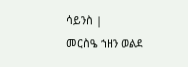ሳይንስ |
መርስዔ ኀዘን ወልደ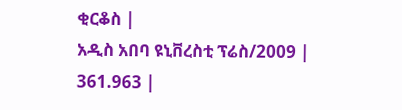ቂርቆስ |
አዲስ አበባ ዩኒቨረስቲ ፕሬስ/2009 |
361.963 |